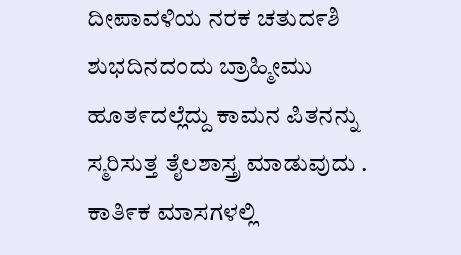ದೀಪಾವಳಿಯ ನರಕ ಚತುದ೯ಶಿ ಶುಭದಿನದಂದು ಬ್ರಾಹ್ಮೀಮು ಹೂತ೯ದಲ್ಲೆದ್ದು ಕಾಮನ ಪಿತನನ್ನು ಸ್ಮರಿಸುತ್ತ ತೈಲಶಾಸ್ತ್ರ ಮಾಡುವುದು .
ಕಾತಿ೯ಕ ಮಾಸಗಳಲ್ಲಿ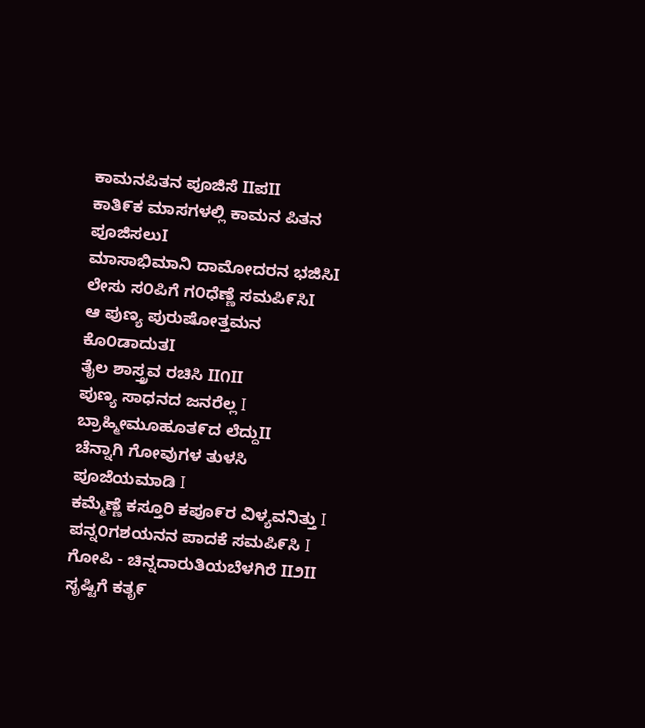ಕಾಮನಪಿತನ ಪೂಜಿಸೆ IIಪII
ಕಾತಿ೯ಕ ಮಾಸಗಳಲ್ಲಿ ಕಾಮನ ಪಿತನ ಪೂಜಿಸಲುI
ಮಾಸಾಭಿಮಾನಿ ದಾಮೋದರನ ಭಜಿಸಿI
ಲೇಸು ಸ೦ಪಿಗೆ ಗ೦ಧೆಣ್ಣೆ ಸಮಪಿ೯ಸಿI
ಆ ಪುಣ್ಯ ಪುರುಷೋತ್ತಮನ ಕೊ೦ಡಾದುತI
ತೈಲ ಶಾಸ್ತ್ರವ ರಚಿಸಿ II೧II
ಪುಣ್ಯ ಸಾಧನದ ಜನರೆಲ್ಲ I ಬ್ರಾಹ್ಮೀಮೂಹೂತ೯ದ ಲೆದ್ದುII
ಚೆನ್ನಾಗಿ ಗೋವುಗಳ ತುಳಸಿ ಪೂಜೆಯಮಾಡಿ I
ಕಮ್ಮೆಣ್ಣೆ ಕಸ್ತೂರಿ ಕಪೂ೯ರ ವಿಳ್ಯವನಿತ್ತು I
ಪನ್ನ೦ಗಶಯನನ ಪಾದಕೆ ಸಮಪಿ೯ಸಿ I
ಗೋಪಿ - ಚಿನ್ನದಾರುತಿಯಬೆಳಗಿರೆ II೨II
ಸೃಷ್ಟಿಗೆ ಕತೃ೯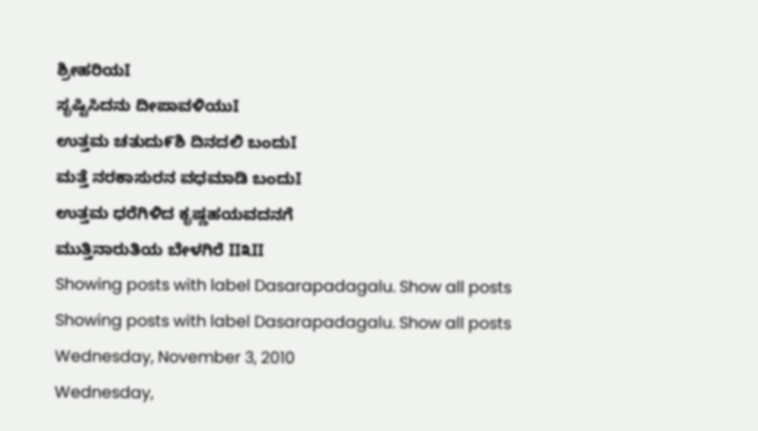ಶ್ರೀಹರಿಯI
ಸೃಷ್ಟಿಸಿದನು ದೀಪಾವಳಿಯುI
ಉತ್ತಮ ಚತುದು೯ಶಿ ದಿನದಲಿ ಬಂದುI
ಮತ್ತೆ ನರಕಾಸುರನ ವಧಮಾಡಿ ಬಂದುI
ಉತ್ತಮ ಧರೆಗಿಳಿದ ಕೃಷ್ಣಹಯವದನಗೆ
ಮುತ್ತಿನಾರುತಿಯ ಬೇಳಗಿರೆ II೩II
Showing posts with label Dasarapadagalu. Show all posts
Showing posts with label Dasarapadagalu. Show all posts
Wednesday, November 3, 2010
Wednesday,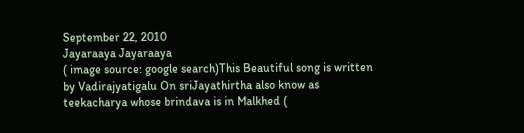September 22, 2010
Jayaraaya Jayaraaya
( image source: google search)This Beautiful song is written by Vadirajyatigalu On sriJayathirtha also know as teekacharya whose brindava is in Malkhed (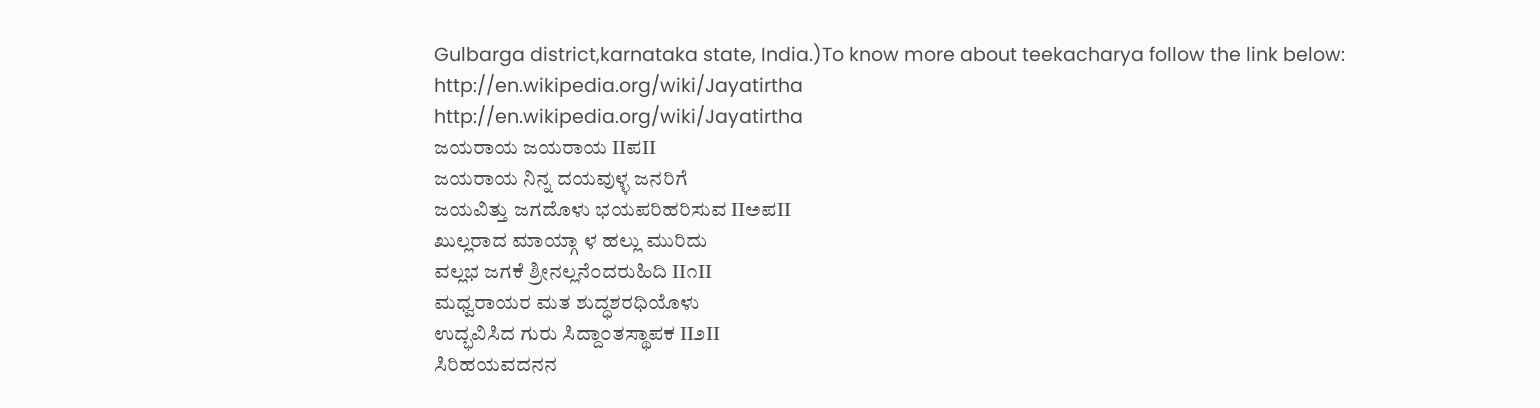Gulbarga district,karnataka state, India.)To know more about teekacharya follow the link below:
http://en.wikipedia.org/wiki/Jayatirtha
http://en.wikipedia.org/wiki/Jayatirtha
ಜಯರಾಯ ಜಯರಾಯ IIಪII
ಜಯರಾಯ ನಿನ್ನ ದಯವುಳ್ಳ ಜನರಿಗೆ
ಜಯವಿತ್ತು ಜಗದೊಳು ಭಯಪರಿಹರಿಸುವ IIಅಪII
ಖುಲ್ಲರಾದ ಮಾಯ್ಗಾ ಳ ಹಲ್ಲು ಮುರಿದು
ವಲ್ಲಭ ಜಗಕೆ ಶ್ರೀನಲ್ಲನೆ೦ದರುಹಿದಿ II೧II
ಮಧ್ವರಾಯರ ಮತ ಶುದ್ಧಶರಧಿಯೊಳು
ಉದ್ಭವಿಸಿದ ಗುರು ಸಿದ್ದಾ೦ತಸ್ಥಾಪಕ II೨II
ಸಿರಿಹಯವದನನ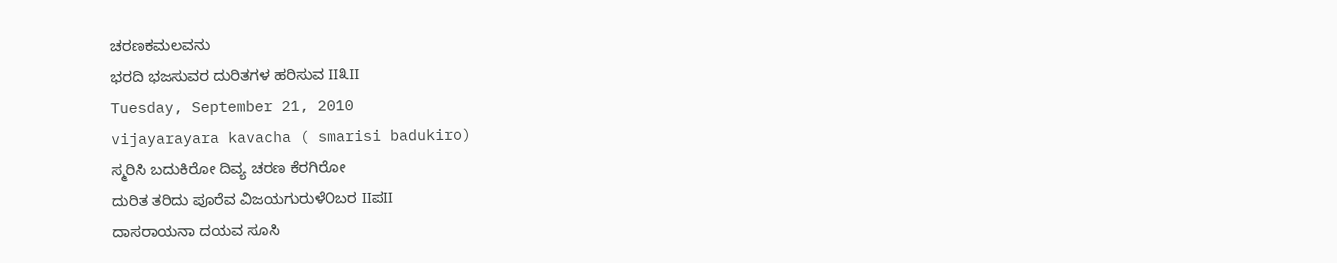ಚರಣಕಮಲವನು
ಭರದಿ ಭಜಸುವರ ದುರಿತಗಳ ಹರಿಸುವ II೩II
Tuesday, September 21, 2010
vijayarayara kavacha ( smarisi badukiro)
ಸ್ಮರಿಸಿ ಬದುಕಿರೋ ದಿವ್ಯ ಚರಣ ಕೆರಗಿರೋ
ದುರಿತ ತರಿದು ಪೂರೆವ ವಿಜಯಗುರುಳೆ೦ಬರ IIಪII
ದಾಸರಾಯನಾ ದಯವ ಸೂಸಿ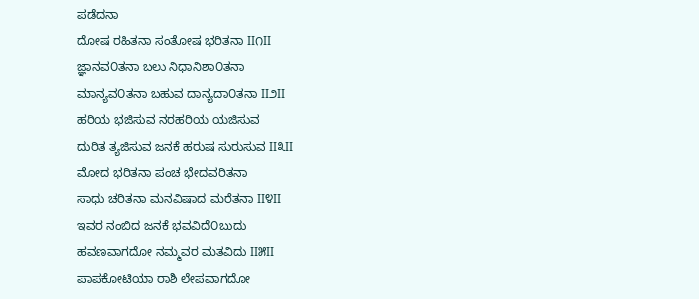ಪಡೆದನಾ
ದೋಷ ರಹಿತನಾ ಸಂತೋಷ ಭರಿತನಾ II೧II
ಜ್ಞಾನವ೦ತನಾ ಬಲು ನಿಧಾನಿಶಾ೦ತನಾ
ಮಾನ್ಯವ೦ತನಾ ಬಹುವ ದಾನ್ಯದಾ೦ತನಾ II೨II
ಹರಿಯ ಭಜಿಸುವ ನರಹರಿಯ ಯಜಿಸುವ
ದುರಿತ ತ್ಯಜಿಸುವ ಜನಕೆ ಹರುಷ ಸುರುಸುವ II೩II
ಮೋದ ಭರಿತನಾ ಪಂಚ ಭೇದವರಿತನಾ
ಸಾಧು ಚರಿತನಾ ಮನವಿಷಾದ ಮರೆತನಾ II೪II
ಇವರ ನಂಬಿದ ಜನಕೆ ಭವವಿದೆ೦ಬುದು
ಹವಣವಾಗದೋ ನಮ್ಮವರ ಮತವಿದು II೫II
ಪಾಪಕೋಟಿಯಾ ರಾಶಿ ಲೇಪವಾಗದೋ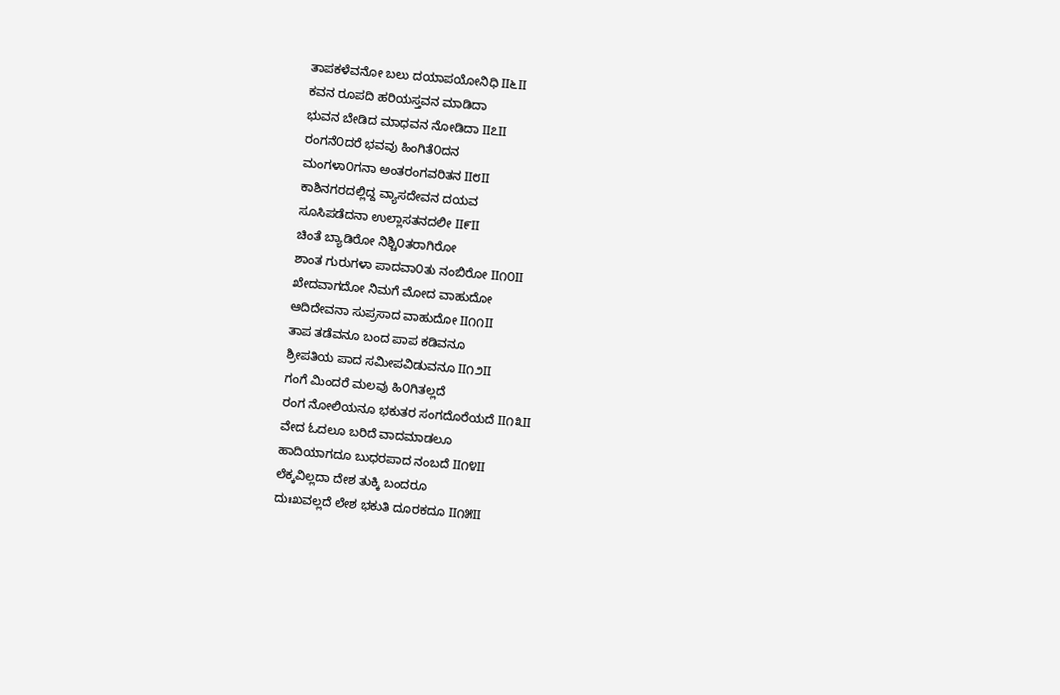ತಾಪಕಳೆವನೋ ಬಲು ದಯಾಪಯೋನಿಧಿ II೬II
ಕವನ ರೂಪದಿ ಹರಿಯಸ್ತವನ ಮಾಡಿದಾ
ಭುವನ ಬೇಡಿದ ಮಾಧವನ ನೋಡಿದಾ II೭II
ರಂಗನೆ೦ದರೆ ಭವವು ಹಿಂಗಿತೆ೦ದನ
ಮಂಗಳಾ೦ಗನಾ ಅಂತರಂಗವರಿತನ II೮II
ಕಾಶಿನಗರದಲ್ಲಿದ್ದ ವ್ಯಾಸದೇವನ ದಯವ
ಸೂಸಿಪಡೆದನಾ ಉಲ್ಲಾಸತನದಲೀ II೯II
ಚಿಂತೆ ಬ್ಯಾಡಿರೋ ನಿಶ್ಚಿ೦ತರಾಗಿರೋ
ಶಾಂತ ಗುರುಗಳಾ ಪಾದವಾ೦ತು ನಂಬಿರೋ II೧೦II
ಖೇದವಾಗದೋ ನಿಮಗೆ ಮೋದ ವಾಹುದೋ
ಆದಿದೇವನಾ ಸುಪ್ರಸಾದ ವಾಹುದೋ II೧೧II
ತಾಪ ತಡೆವನೂ ಬಂದ ಪಾಪ ಕಡಿವನೂ
ಶ್ರೀಪತಿಯ ಪಾದ ಸಮೀಪವಿಡುವನೂ II೧೨II
ಗಂಗೆ ಮಿಂದರೆ ಮಲವು ಹಿ೦ಗಿತಲ್ಲದೆ
ರಂಗ ನೋಲಿಯನೂ ಭಕುತರ ಸಂಗದೊರೆಯದೆ II೧೩II
ವೇದ ಓದಲೂ ಬರಿದೆ ವಾದಮಾಡಲೂ
ಹಾದಿಯಾಗದೂ ಬುಧರಪಾದ ನಂಬದೆ II೧೪II
ಲೆಕ್ಕವಿಲ್ಲದಾ ದೇಶ ತುಕ್ಕಿ ಬಂದರೂ
ದುಃಖವಲ್ಲದೆ ಲೇಶ ಭಕುತಿ ದೂರಕದೂ II೧೫II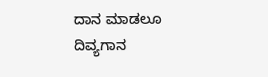ದಾನ ಮಾಡಲೂ ದಿವ್ಯಗಾನ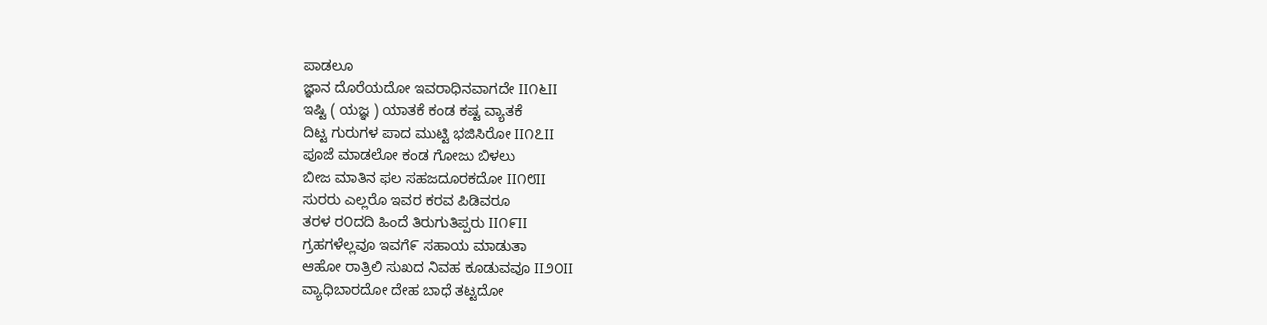ಪಾಡಲೂ
ಜ್ಞಾನ ದೊರೆಯದೋ ಇವರಾಧಿನವಾಗದೇ II೧೬II
ಇಷ್ಟಿ ( ಯಜ್ಞ ) ಯಾತಕೆ ಕಂಡ ಕಷ್ಟ ವ್ಯಾತಕೆ
ದಿಟ್ಟ ಗುರುಗಳ ಪಾದ ಮುಟ್ಟಿ ಭಜಿಸಿರೋ II೧೭II
ಪೂಜೆ ಮಾಡಲೋ ಕಂಡ ಗೋಜು ಬಿಳಲು
ಬೀಜ ಮಾತಿನ ಫಲ ಸಹಜದೂರಕದೋ II೧೮II
ಸುರರು ಎಲ್ಲರೊ ಇವರ ಕರವ ಪಿಡಿವರೂ
ತರಳ ರ೦ದದಿ ಹಿಂದೆ ತಿರುಗುತಿಪ್ಪರು II೧೯II
ಗ್ರಹಗಳೆಲ್ಲವೂ ಇವಗೆ೯ ಸಹಾಯ ಮಾಡುತಾ
ಆಹೋ ರಾತ್ರಿಲಿ ಸುಖದ ನಿವಹ ಕೂಡುವವೂ II೨೦II
ವ್ಯಾಧಿಬಾರದೋ ದೇಹ ಬಾಧೆ ತಟ್ಟದೋ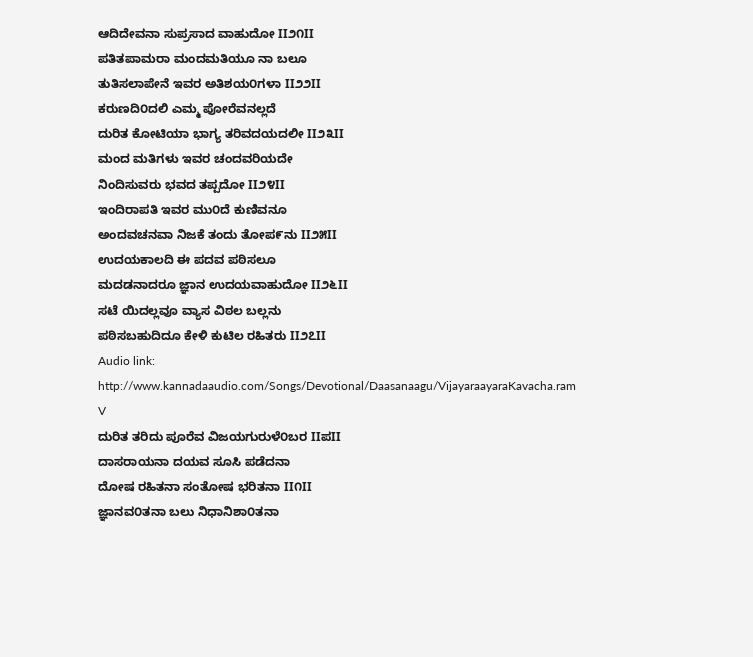ಆದಿದೇವನಾ ಸುಪ್ರಸಾದ ವಾಹುದೋ II೨೧II
ಪತಿತಪಾಮರಾ ಮಂದಮತಿಯೂ ನಾ ಬಲೂ
ತುತಿಸಲಾಪೇನೆ ಇವರ ಅತಿಶಯ೦ಗಳಾ II೨೨II
ಕರುಣದಿ೦ದಲಿ ಎಮ್ಮ ಪೋರೆವನಲ್ಲದೆ
ದುರಿತ ಕೋಟಿಯಾ ಭಾಗ್ಯ ತರಿವದಯದಲೀ II೨೩II
ಮಂದ ಮತಿಗಳು ಇವರ ಚಂದವರಿಯದೇ
ನಿಂದಿಸುವರು ಭವದ ತಪ್ಪದೋ II೨೪II
ಇಂದಿರಾಪತಿ ಇವರ ಮು೦ದೆ ಕುಣಿವನೂ
ಅಂದವಚನವಾ ನಿಜಕೆ ತಂದು ತೋಪ೯ನು II೨೫II
ಉದಯಕಾಲದಿ ಈ ಪದವ ಪಠಿಸಲೂ
ಮದಡನಾದರೂ ಜ್ಞಾನ ಉದಯವಾಹುದೋ II೨೬II
ಸಟೆ ಯಿದಲ್ಲವೂ ವ್ಯಾಸ ವಿಠಲ ಬಲ್ಲನು
ಪಠಿಸಬಹುದಿದೂ ಕೇಳಿ ಕುಟಿಲ ರಹಿತರು II೨೭II
Audio link:
http://www.kannadaaudio.com/Songs/Devotional/Daasanaagu/VijayaraayaraKavacha.ram
V
ದುರಿತ ತರಿದು ಪೂರೆವ ವಿಜಯಗುರುಳೆ೦ಬರ IIಪII
ದಾಸರಾಯನಾ ದಯವ ಸೂಸಿ ಪಡೆದನಾ
ದೋಷ ರಹಿತನಾ ಸಂತೋಷ ಭರಿತನಾ II೧II
ಜ್ಞಾನವ೦ತನಾ ಬಲು ನಿಧಾನಿಶಾ೦ತನಾ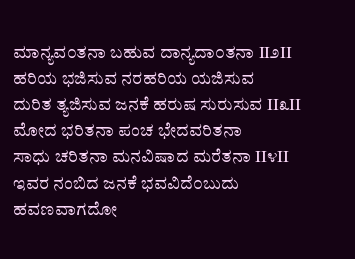ಮಾನ್ಯವ೦ತನಾ ಬಹುವ ದಾನ್ಯದಾ೦ತನಾ II೨II
ಹರಿಯ ಭಜಿಸುವ ನರಹರಿಯ ಯಜಿಸುವ
ದುರಿತ ತ್ಯಜಿಸುವ ಜನಕೆ ಹರುಷ ಸುರುಸುವ II೩II
ಮೋದ ಭರಿತನಾ ಪಂಚ ಭೇದವರಿತನಾ
ಸಾಧು ಚರಿತನಾ ಮನವಿಷಾದ ಮರೆತನಾ II೪II
ಇವರ ನಂಬಿದ ಜನಕೆ ಭವವಿದೆ೦ಬುದು
ಹವಣವಾಗದೋ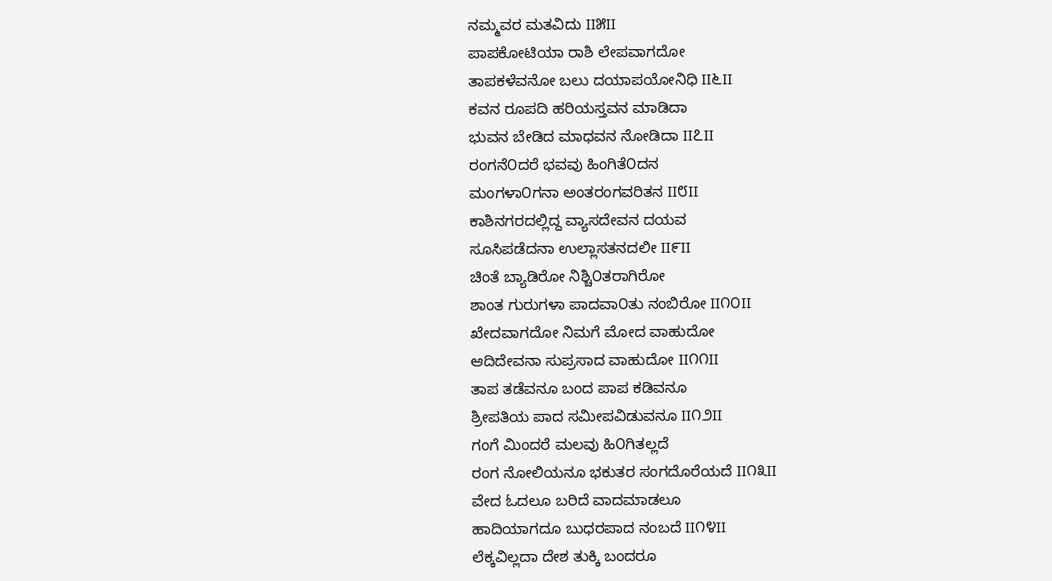ನಮ್ಮವರ ಮತವಿದು II೫II
ಪಾಪಕೋಟಿಯಾ ರಾಶಿ ಲೇಪವಾಗದೋ
ತಾಪಕಳೆವನೋ ಬಲು ದಯಾಪಯೋನಿಧಿ II೬II
ಕವನ ರೂಪದಿ ಹರಿಯಸ್ತವನ ಮಾಡಿದಾ
ಭುವನ ಬೇಡಿದ ಮಾಧವನ ನೋಡಿದಾ II೭II
ರಂಗನೆ೦ದರೆ ಭವವು ಹಿಂಗಿತೆ೦ದನ
ಮಂಗಳಾ೦ಗನಾ ಅಂತರಂಗವರಿತನ II೮II
ಕಾಶಿನಗರದಲ್ಲಿದ್ದ ವ್ಯಾಸದೇವನ ದಯವ
ಸೂಸಿಪಡೆದನಾ ಉಲ್ಲಾಸತನದಲೀ II೯II
ಚಿಂತೆ ಬ್ಯಾಡಿರೋ ನಿಶ್ಚಿ೦ತರಾಗಿರೋ
ಶಾಂತ ಗುರುಗಳಾ ಪಾದವಾ೦ತು ನಂಬಿರೋ II೧೦II
ಖೇದವಾಗದೋ ನಿಮಗೆ ಮೋದ ವಾಹುದೋ
ಆದಿದೇವನಾ ಸುಪ್ರಸಾದ ವಾಹುದೋ II೧೧II
ತಾಪ ತಡೆವನೂ ಬಂದ ಪಾಪ ಕಡಿವನೂ
ಶ್ರೀಪತಿಯ ಪಾದ ಸಮೀಪವಿಡುವನೂ II೧೨II
ಗಂಗೆ ಮಿಂದರೆ ಮಲವು ಹಿ೦ಗಿತಲ್ಲದೆ
ರಂಗ ನೋಲಿಯನೂ ಭಕುತರ ಸಂಗದೊರೆಯದೆ II೧೩II
ವೇದ ಓದಲೂ ಬರಿದೆ ವಾದಮಾಡಲೂ
ಹಾದಿಯಾಗದೂ ಬುಧರಪಾದ ನಂಬದೆ II೧೪II
ಲೆಕ್ಕವಿಲ್ಲದಾ ದೇಶ ತುಕ್ಕಿ ಬಂದರೂ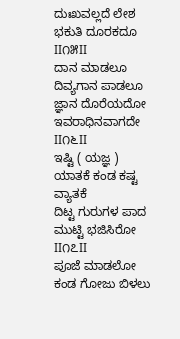ದುಃಖವಲ್ಲದೆ ಲೇಶ ಭಕುತಿ ದೂರಕದೂ II೧೫II
ದಾನ ಮಾಡಲೂ ದಿವ್ಯಗಾನ ಪಾಡಲೂ
ಜ್ಞಾನ ದೊರೆಯದೋ ಇವರಾಧಿನವಾಗದೇ II೧೬II
ಇಷ್ಟಿ ( ಯಜ್ಞ ) ಯಾತಕೆ ಕಂಡ ಕಷ್ಟ ವ್ಯಾತಕೆ
ದಿಟ್ಟ ಗುರುಗಳ ಪಾದ ಮುಟ್ಟಿ ಭಜಿಸಿರೋ II೧೭II
ಪೂಜೆ ಮಾಡಲೋ ಕಂಡ ಗೋಜು ಬಿಳಲು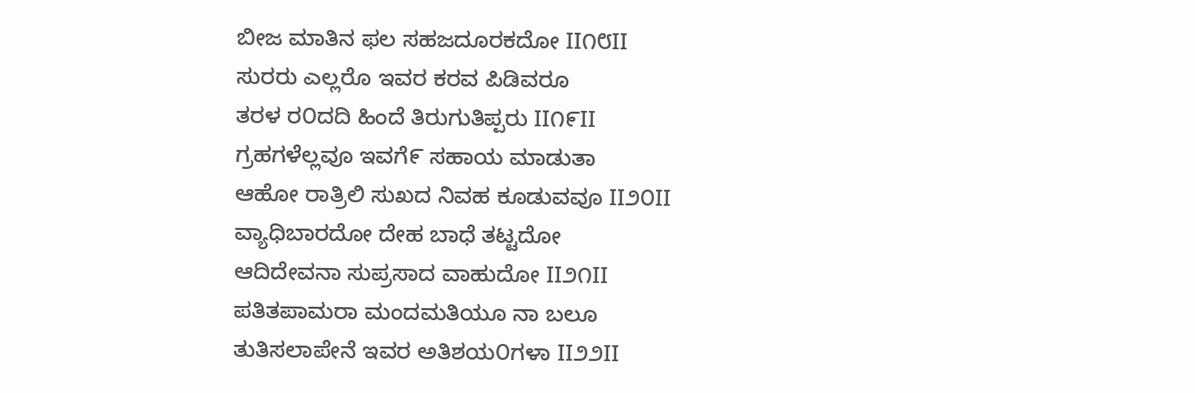ಬೀಜ ಮಾತಿನ ಫಲ ಸಹಜದೂರಕದೋ II೧೮II
ಸುರರು ಎಲ್ಲರೊ ಇವರ ಕರವ ಪಿಡಿವರೂ
ತರಳ ರ೦ದದಿ ಹಿಂದೆ ತಿರುಗುತಿಪ್ಪರು II೧೯II
ಗ್ರಹಗಳೆಲ್ಲವೂ ಇವಗೆ೯ ಸಹಾಯ ಮಾಡುತಾ
ಆಹೋ ರಾತ್ರಿಲಿ ಸುಖದ ನಿವಹ ಕೂಡುವವೂ II೨೦II
ವ್ಯಾಧಿಬಾರದೋ ದೇಹ ಬಾಧೆ ತಟ್ಟದೋ
ಆದಿದೇವನಾ ಸುಪ್ರಸಾದ ವಾಹುದೋ II೨೧II
ಪತಿತಪಾಮರಾ ಮಂದಮತಿಯೂ ನಾ ಬಲೂ
ತುತಿಸಲಾಪೇನೆ ಇವರ ಅತಿಶಯ೦ಗಳಾ II೨೨II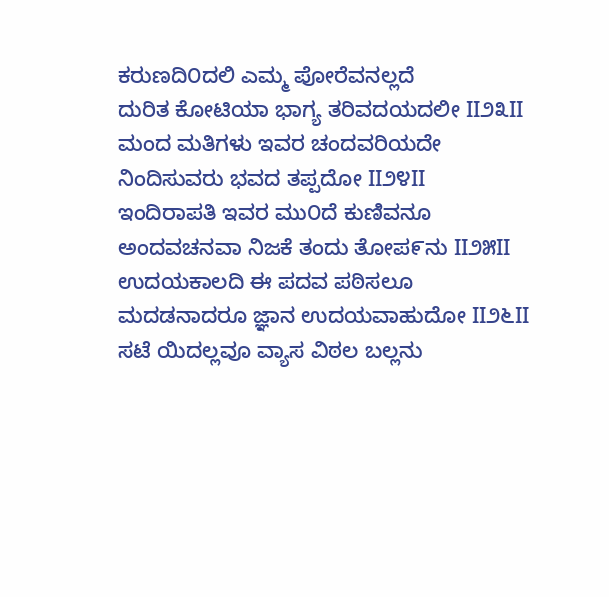ಕರುಣದಿ೦ದಲಿ ಎಮ್ಮ ಪೋರೆವನಲ್ಲದೆ
ದುರಿತ ಕೋಟಿಯಾ ಭಾಗ್ಯ ತರಿವದಯದಲೀ II೨೩II
ಮಂದ ಮತಿಗಳು ಇವರ ಚಂದವರಿಯದೇ
ನಿಂದಿಸುವರು ಭವದ ತಪ್ಪದೋ II೨೪II
ಇಂದಿರಾಪತಿ ಇವರ ಮು೦ದೆ ಕುಣಿವನೂ
ಅಂದವಚನವಾ ನಿಜಕೆ ತಂದು ತೋಪ೯ನು II೨೫II
ಉದಯಕಾಲದಿ ಈ ಪದವ ಪಠಿಸಲೂ
ಮದಡನಾದರೂ ಜ್ಞಾನ ಉದಯವಾಹುದೋ II೨೬II
ಸಟೆ ಯಿದಲ್ಲವೂ ವ್ಯಾಸ ವಿಠಲ ಬಲ್ಲನು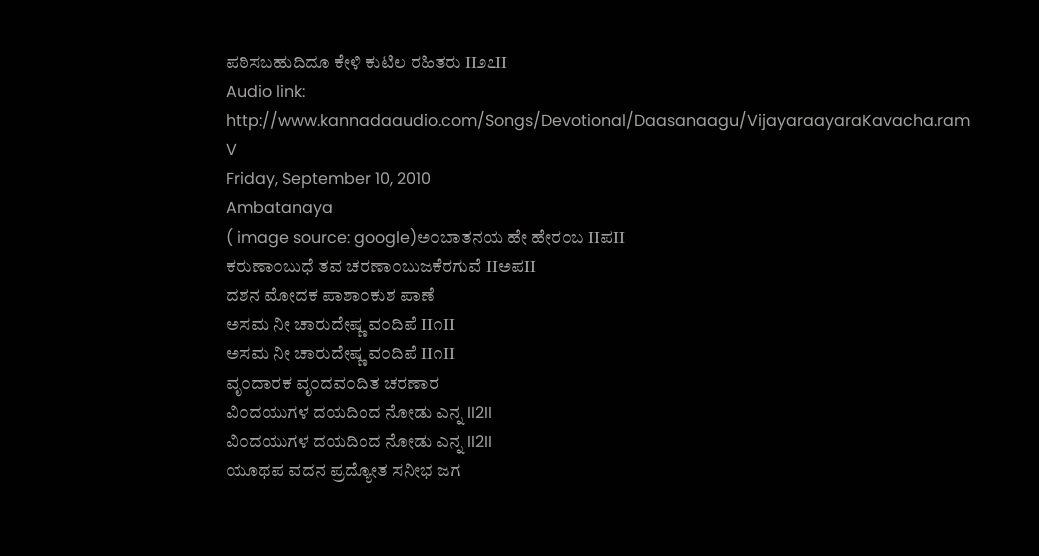ಪಠಿಸಬಹುದಿದೂ ಕೇಳಿ ಕುಟಿಲ ರಹಿತರು II೨೭II
Audio link:
http://www.kannadaaudio.com/Songs/Devotional/Daasanaagu/VijayaraayaraKavacha.ram
V
Friday, September 10, 2010
Ambatanaya
( image source: google)ಅ೦ಬಾತನಯ ಹೇ ಹೇರ೦ಬ IIಪII
ಕರುಣಾ೦ಬುಧೆ ತವ ಚರಣಾ೦ಬುಜಕೆರಗುವೆ IIಅಪII
ದಶನ ಮೋದಕ ಪಾಶಾ೦ಕುಶ ಪಾಣೆ
ಅಸಮ ನೀ ಚಾರುದೇಷ್ಣ ವ೦ದಿಪೆ II೧II
ಅಸಮ ನೀ ಚಾರುದೇಷ್ಣ ವ೦ದಿಪೆ II೧II
ವೃ೦ದಾರಕ ವೃ೦ದವ೦ದಿತ ಚರಣಾರ
ವಿ೦ದಯುಗಳ ದಯದಿಂದ ನೋಡು ಎನ್ನ II2II
ವಿ೦ದಯುಗಳ ದಯದಿಂದ ನೋಡು ಎನ್ನ II2II
ಯೂಥಪ ವದನ ಪ್ರದ್ಯೋತ ಸನೀಭ ಜಗ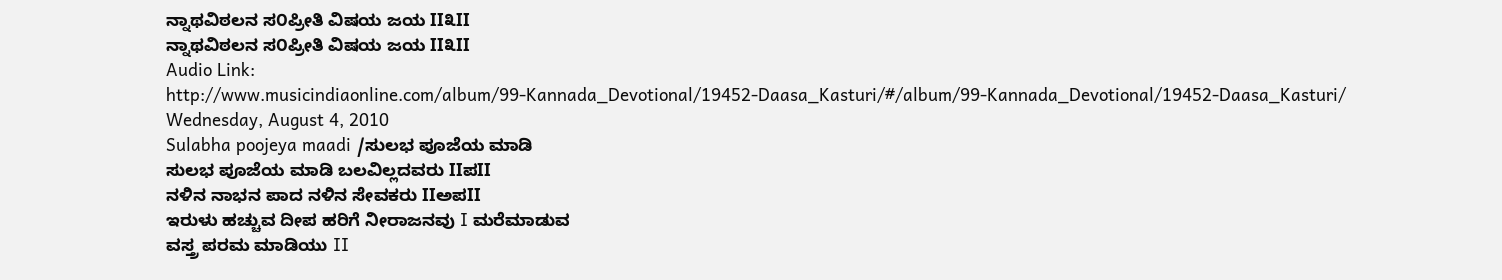ನ್ನಾಥವಿಠಲನ ಸ೦ಪ್ರೀತಿ ವಿಷಯ ಜಯ II೩II
ನ್ನಾಥವಿಠಲನ ಸ೦ಪ್ರೀತಿ ವಿಷಯ ಜಯ II೩II
Audio Link:
http://www.musicindiaonline.com/album/99-Kannada_Devotional/19452-Daasa_Kasturi/#/album/99-Kannada_Devotional/19452-Daasa_Kasturi/
Wednesday, August 4, 2010
Sulabha poojeya maadi /ಸುಲಭ ಪೂಜೆಯ ಮಾಡಿ
ಸುಲಭ ಪೂಜೆಯ ಮಾಡಿ ಬಲವಿಲ್ಲದವರು IIಪII
ನಳಿನ ನಾಭನ ಪಾದ ನಳಿನ ಸೇವಕರು IIಅಪII
ಇರುಳು ಹಚ್ಚುವ ದೀಪ ಹರಿಗೆ ನೀರಾಜನವು I ಮರೆಮಾಡುವ
ವಸ್ತ್ರ ಪರಮ ಮಾಡಿಯು II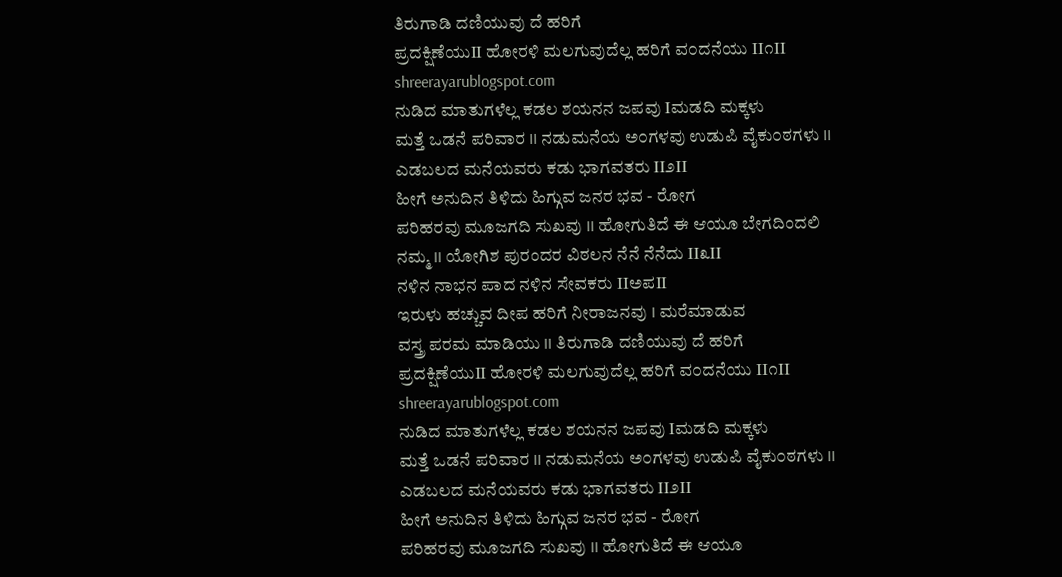ತಿರುಗಾಡಿ ದಣಿಯುವು ದೆ ಹರಿಗೆ
ಪ್ರದಕ್ಷಿಣೆಯುII ಹೋರಳಿ ಮಲಗುವುದೆಲ್ಲ ಹರಿಗೆ ವ೦ದನೆಯು II೧II
shreerayarublogspot.com
ನುಡಿದ ಮಾತುಗಳೆಲ್ಲ ಕಡಲ ಶಯನನ ಜಪವು Iಮಡದಿ ಮಕ್ಕಳು
ಮತ್ತೆ ಒಡನೆ ಪರಿವಾರ II ನಡುಮನೆಯ ಅ೦ಗಳವು ಉಡುಪಿ ವೈಕು೦ಠಗಳು II
ಎಡಬಲದ ಮನೆಯವರು ಕಡು ಭಾಗವತರು II೨II
ಹೀಗೆ ಅನುದಿನ ತಿಳಿದು ಹಿಗ್ಗುವ ಜನರ ಭವ - ರೋಗ
ಪರಿಹರವು ಮೂಜಗದಿ ಸುಖವು II ಹೋಗುತಿದೆ ಈ ಆಯೂ ಬೇಗದಿಂದಲಿ
ನಮ್ಮ II ಯೋಗಿಶ ಪುರಂದರ ವಿಠಲನ ನೆನೆ ನೆನೆದು II೩II
ನಳಿನ ನಾಭನ ಪಾದ ನಳಿನ ಸೇವಕರು IIಅಪII
ಇರುಳು ಹಚ್ಚುವ ದೀಪ ಹರಿಗೆ ನೀರಾಜನವು I ಮರೆಮಾಡುವ
ವಸ್ತ್ರ ಪರಮ ಮಾಡಿಯು II ತಿರುಗಾಡಿ ದಣಿಯುವು ದೆ ಹರಿಗೆ
ಪ್ರದಕ್ಷಿಣೆಯುII ಹೋರಳಿ ಮಲಗುವುದೆಲ್ಲ ಹರಿಗೆ ವ೦ದನೆಯು II೧II
shreerayarublogspot.com
ನುಡಿದ ಮಾತುಗಳೆಲ್ಲ ಕಡಲ ಶಯನನ ಜಪವು Iಮಡದಿ ಮಕ್ಕಳು
ಮತ್ತೆ ಒಡನೆ ಪರಿವಾರ II ನಡುಮನೆಯ ಅ೦ಗಳವು ಉಡುಪಿ ವೈಕು೦ಠಗಳು II
ಎಡಬಲದ ಮನೆಯವರು ಕಡು ಭಾಗವತರು II೨II
ಹೀಗೆ ಅನುದಿನ ತಿಳಿದು ಹಿಗ್ಗುವ ಜನರ ಭವ - ರೋಗ
ಪರಿಹರವು ಮೂಜಗದಿ ಸುಖವು II ಹೋಗುತಿದೆ ಈ ಆಯೂ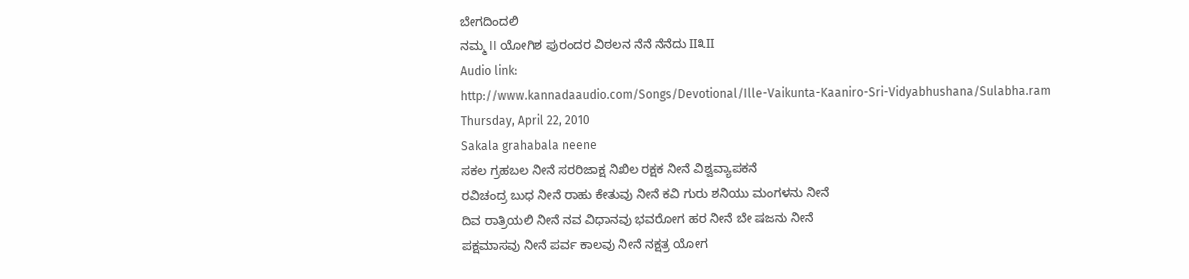ಬೇಗದಿಂದಲಿ
ನಮ್ಮ II ಯೋಗಿಶ ಪುರಂದರ ವಿಠಲನ ನೆನೆ ನೆನೆದು II೩II
Audio link:
http://www.kannadaaudio.com/Songs/Devotional/Ille-Vaikunta-Kaaniro-Sri-Vidyabhushana/Sulabha.ram
Thursday, April 22, 2010
Sakala grahabala neene
ಸಕಲ ಗ್ರಹಬಲ ನೀನೆ ಸರರಿಜಾಕ್ಷ ನಿಖಿಲ ರಕ್ಷಕ ನೀನೆ ವಿಶ್ವವ್ಯಾಪಕನೆ
ರವಿಚಂದ್ರ ಬುಧ ನೀನೆ ರಾಹು ಕೇತುವು ನೀನೆ ಕವಿ ಗುರು ಶನಿಯು ಮಂಗಳನು ನೀನೆ
ದಿವ ರಾತ್ರಿಯಲಿ ನೀನೆ ನವ ವಿಧಾನವು ಭವರೋಗ ಹರ ನೀನೆ ಬೇ ಷಜನು ನೀನೆ
ಪಕ್ಷಮಾಸವು ನೀನೆ ಪರ್ವ ಕಾಲವು ನೀನೆ ನಕ್ಷತ್ರ ಯೋಗ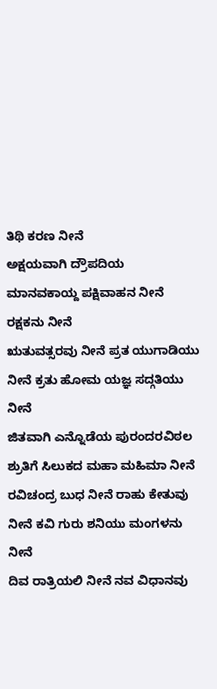ತಿಥಿ ಕರಣ ನೀನೆ
ಅಕ್ಷಯವಾಗಿ ದ್ರೌಪದಿಯ ಮಾನವಕಾಯ್ದ ಪಕ್ಷಿವಾಹನ ನೀನೆ ರಕ್ಷಕನು ನೀನೆ
ಋತುವತ್ಸರವು ನೀನೆ ಪ್ರತ ಯುಗಾಡಿಯು ನೀನೆ ಕ್ರತು ಹೋಮ ಯಜ್ಞ ಸದ್ಗತಿಯು ನೀನೆ
ಜಿತವಾಗಿ ಎನ್ನೊಡೆಯ ಪುರಂದರವಿಠಲ ಶ್ರುತಿಗೆ ಸಿಲುಕದ ಮಹಾ ಮಹಿಮಾ ನೀನೆ
ರವಿಚಂದ್ರ ಬುಧ ನೀನೆ ರಾಹು ಕೇತುವು ನೀನೆ ಕವಿ ಗುರು ಶನಿಯು ಮಂಗಳನು ನೀನೆ
ದಿವ ರಾತ್ರಿಯಲಿ ನೀನೆ ನವ ವಿಧಾನವು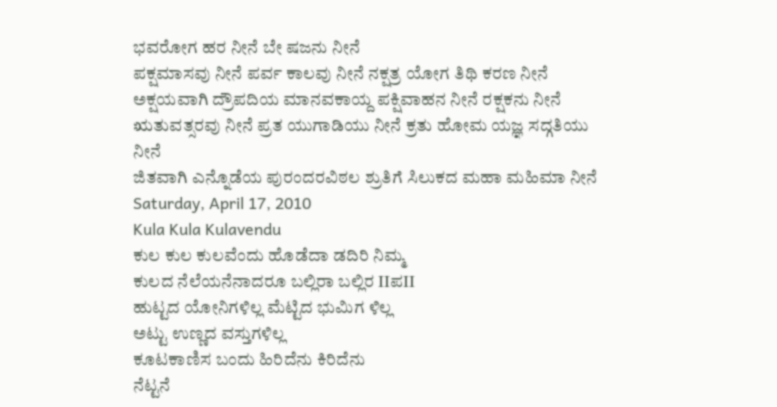ಭವರೋಗ ಹರ ನೀನೆ ಬೇ ಷಜನು ನೀನೆ
ಪಕ್ಷಮಾಸವು ನೀನೆ ಪರ್ವ ಕಾಲವು ನೀನೆ ನಕ್ಷತ್ರ ಯೋಗ ತಿಥಿ ಕರಣ ನೀನೆ
ಅಕ್ಷಯವಾಗಿ ದ್ರೌಪದಿಯ ಮಾನವಕಾಯ್ದ ಪಕ್ಷಿವಾಹನ ನೀನೆ ರಕ್ಷಕನು ನೀನೆ
ಋತುವತ್ಸರವು ನೀನೆ ಪ್ರತ ಯುಗಾಡಿಯು ನೀನೆ ಕ್ರತು ಹೋಮ ಯಜ್ಞ ಸದ್ಗತಿಯು ನೀನೆ
ಜಿತವಾಗಿ ಎನ್ನೊಡೆಯ ಪುರಂದರವಿಠಲ ಶ್ರುತಿಗೆ ಸಿಲುಕದ ಮಹಾ ಮಹಿಮಾ ನೀನೆ
Saturday, April 17, 2010
Kula Kula Kulavendu
ಕುಲ ಕುಲ ಕುಲವೆಂದು ಹೊಡೆದಾ ಡದಿರಿ ನಿಮ್ಮ
ಕುಲದ ನೆಲೆಯನೆನಾದರೂ ಬಲ್ಲಿರಾ ಬಲ್ಲಿರ IIಪII
ಹುಟ್ಟದ ಯೋನಿಗಳಿಲ್ಲ ಮೆಟ್ಟಿದ ಭುಮಿಗ ಳಿಲ್ಲ
ಅಟ್ಟು ಉಣ್ಣದ ವಸ್ತುಗಳಿಲ್ಲ
ಕೂಟಕಾಣಿಸ ಬಂದು ಹಿರಿದೆನು ಕಿರಿದೆನು
ನೆಟ್ಟನೆ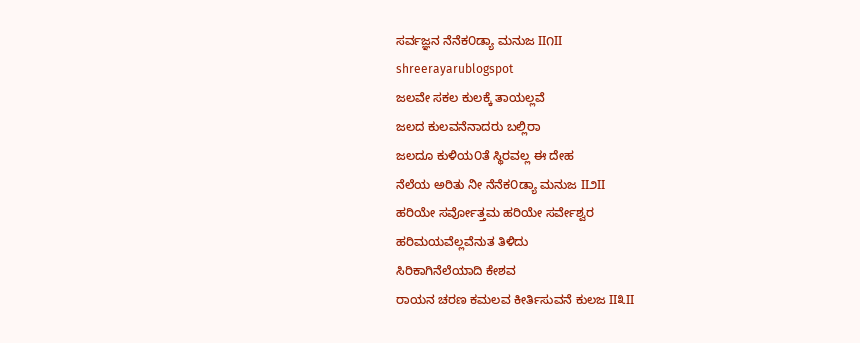ಸರ್ವಜ್ಞನ ನೆನೆಕ೦ಡ್ಯಾ ಮನುಜ II೧II
shreerayarublogspot
ಜಲವೇ ಸಕಲ ಕುಲಕ್ಕೆ ತಾಯಲ್ಲವೆ
ಜಲದ ಕುಲವನೆನಾದರು ಬಲ್ಲಿರಾ
ಜಲದೂ ಕುಳಿಯ೦ತೆ ಸ್ಥಿರವಲ್ಲ ಈ ದೇಹ
ನೆಲೆಯ ಅರಿತು ನೀ ನೆನೆಕ೦ಡ್ಯಾ ಮನುಜ II೨II
ಹರಿಯೇ ಸರ್ವೋತ್ತಮ ಹರಿಯೇ ಸರ್ವೇಶ್ವರ
ಹರಿಮಯವೆಲ್ಲವೆನುತ ತಿಳಿದು
ಸಿರಿಕಾಗಿನೆಲೆಯಾದಿ ಕೇಶವ
ರಾಯನ ಚರಣ ಕಮಲವ ಕೀರ್ತಿಸುವನೆ ಕುಲಜ II೩II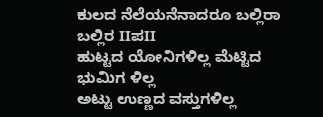ಕುಲದ ನೆಲೆಯನೆನಾದರೂ ಬಲ್ಲಿರಾ ಬಲ್ಲಿರ IIಪII
ಹುಟ್ಟದ ಯೋನಿಗಳಿಲ್ಲ ಮೆಟ್ಟಿದ ಭುಮಿಗ ಳಿಲ್ಲ
ಅಟ್ಟು ಉಣ್ಣದ ವಸ್ತುಗಳಿಲ್ಲ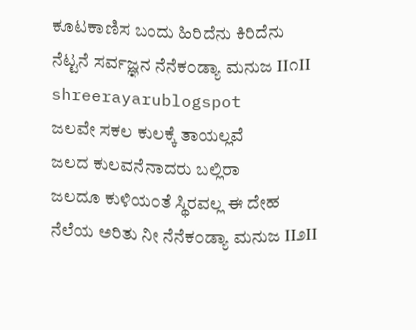ಕೂಟಕಾಣಿಸ ಬಂದು ಹಿರಿದೆನು ಕಿರಿದೆನು
ನೆಟ್ಟನೆ ಸರ್ವಜ್ಞನ ನೆನೆಕ೦ಡ್ಯಾ ಮನುಜ II೧II
shreerayarublogspot
ಜಲವೇ ಸಕಲ ಕುಲಕ್ಕೆ ತಾಯಲ್ಲವೆ
ಜಲದ ಕುಲವನೆನಾದರು ಬಲ್ಲಿರಾ
ಜಲದೂ ಕುಳಿಯ೦ತೆ ಸ್ಥಿರವಲ್ಲ ಈ ದೇಹ
ನೆಲೆಯ ಅರಿತು ನೀ ನೆನೆಕ೦ಡ್ಯಾ ಮನುಜ II೨II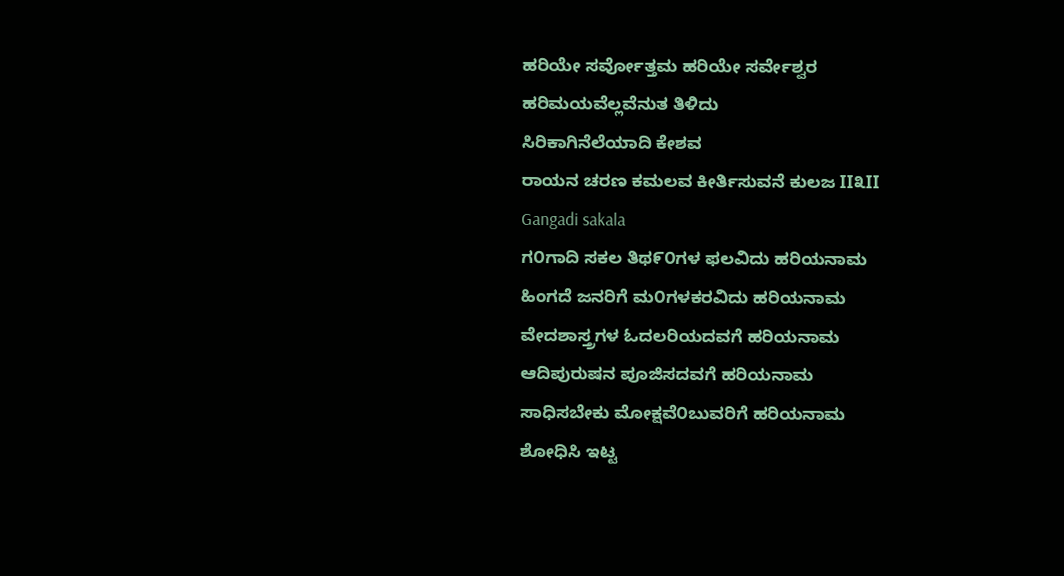ಹರಿಯೇ ಸರ್ವೋತ್ತಮ ಹರಿಯೇ ಸರ್ವೇಶ್ವರ
ಹರಿಮಯವೆಲ್ಲವೆನುತ ತಿಳಿದು
ಸಿರಿಕಾಗಿನೆಲೆಯಾದಿ ಕೇಶವ
ರಾಯನ ಚರಣ ಕಮಲವ ಕೀರ್ತಿಸುವನೆ ಕುಲಜ II೩II
Gangadi sakala
ಗ೦ಗಾದಿ ಸಕಲ ತಿಥ೯೦ಗಳ ಫಲವಿದು ಹರಿಯನಾಮ
ಹಿಂಗದೆ ಜನರಿಗೆ ಮ೦ಗಳಕರವಿದು ಹರಿಯನಾಮ
ವೇದಶಾಸ್ತ್ರಗಳ ಓದಲರಿಯದವಗೆ ಹರಿಯನಾಮ
ಆದಿಪುರುಷನ ಪೂಜಿಸದವಗೆ ಹರಿಯನಾಮ
ಸಾಧಿಸಬೇಕು ಮೋಕ್ಷವೆ೦ಬುವರಿಗೆ ಹರಿಯನಾಮ
ಶೋಧಿಸಿ ಇಟ್ಟ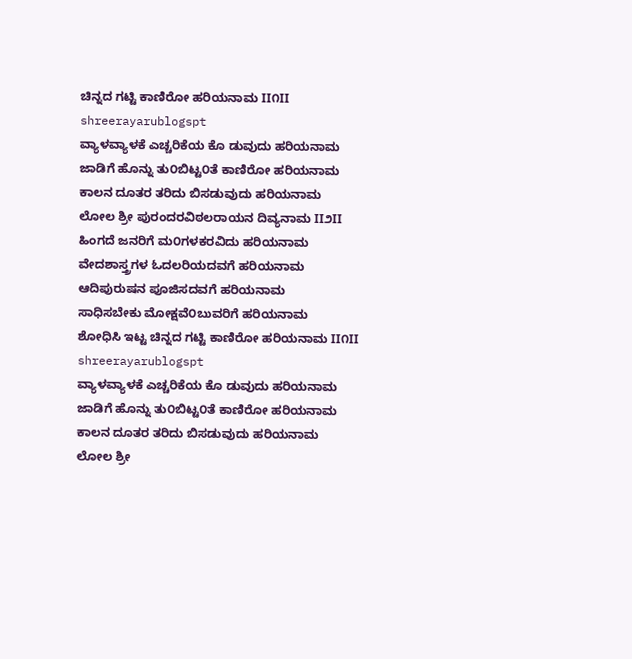ಚಿನ್ನದ ಗಟ್ಟಿ ಕಾಣಿರೋ ಹರಿಯನಾಮ II೧II
shreerayarublogspt
ವ್ಯಾಳವ್ಯಾಳಕೆ ಎಚ್ಚರಿಕೆಯ ಕೊ ಡುವುದು ಹರಿಯನಾಮ
ಜಾಡಿಗೆ ಹೊನ್ನು ತು೦ಬಿಟ್ಟ೦ತೆ ಕಾಣಿರೋ ಹರಿಯನಾಮ
ಕಾಲನ ದೂತರ ತರಿದು ಬಿಸಡುವುದು ಹರಿಯನಾಮ
ಲೋಲ ಶ್ರೀ ಪುರಂದರವಿಠಲರಾಯನ ದಿವ್ಯನಾಮ II೨II
ಹಿಂಗದೆ ಜನರಿಗೆ ಮ೦ಗಳಕರವಿದು ಹರಿಯನಾಮ
ವೇದಶಾಸ್ತ್ರಗಳ ಓದಲರಿಯದವಗೆ ಹರಿಯನಾಮ
ಆದಿಪುರುಷನ ಪೂಜಿಸದವಗೆ ಹರಿಯನಾಮ
ಸಾಧಿಸಬೇಕು ಮೋಕ್ಷವೆ೦ಬುವರಿಗೆ ಹರಿಯನಾಮ
ಶೋಧಿಸಿ ಇಟ್ಟ ಚಿನ್ನದ ಗಟ್ಟಿ ಕಾಣಿರೋ ಹರಿಯನಾಮ II೧II
shreerayarublogspt
ವ್ಯಾಳವ್ಯಾಳಕೆ ಎಚ್ಚರಿಕೆಯ ಕೊ ಡುವುದು ಹರಿಯನಾಮ
ಜಾಡಿಗೆ ಹೊನ್ನು ತು೦ಬಿಟ್ಟ೦ತೆ ಕಾಣಿರೋ ಹರಿಯನಾಮ
ಕಾಲನ ದೂತರ ತರಿದು ಬಿಸಡುವುದು ಹರಿಯನಾಮ
ಲೋಲ ಶ್ರೀ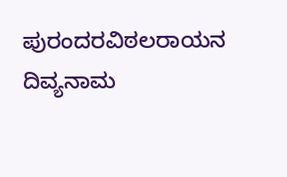ಪುರಂದರವಿಠಲರಾಯನ ದಿವ್ಯನಾಮ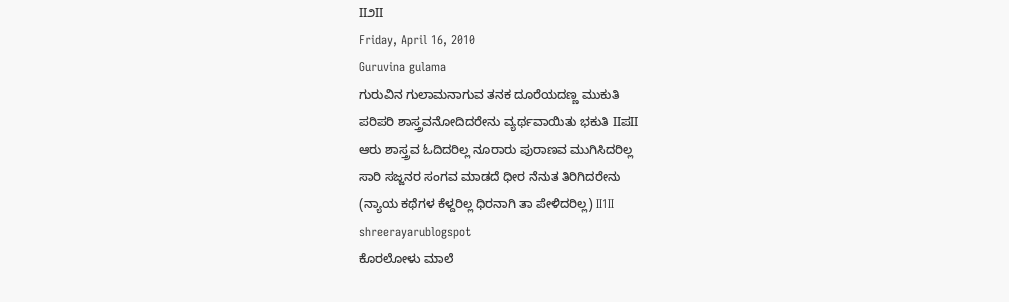II೨II
Friday, April 16, 2010
Guruvina gulama
ಗುರುವಿನ ಗುಲಾಮನಾಗುವ ತನಕ ದೂರೆಯದಣ್ಣ ಮುಕುತಿ
ಪರಿಪರಿ ಶಾಸ್ತ್ರವನೋದಿದರೇನು ವ್ಯರ್ಥವಾಯಿತು ಭಕುತಿ IIಪII
ಆರು ಶಾಸ್ತ್ರವ ಓದಿದರಿಲ್ಲ ನೂರಾರು ಪುರಾಣವ ಮುಗಿಸಿದರಿಲ್ಲ
ಸಾರಿ ಸಜ್ಜನರ ಸಂಗವ ಮಾಡದೆ ಧೀರ ನೆನುತ ತಿರಿಗಿದರೇನು
(ನ್ಯಾಯ ಕಥೆಗಳ ಕೆಳ್ದರಿಲ್ಲ ಧಿರನಾಗಿ ತಾ ಪೇಳಿದರಿಲ್ಲ) II1II
shreerayarublogspot
ಕೊರಲೋಳು ಮಾಲೆ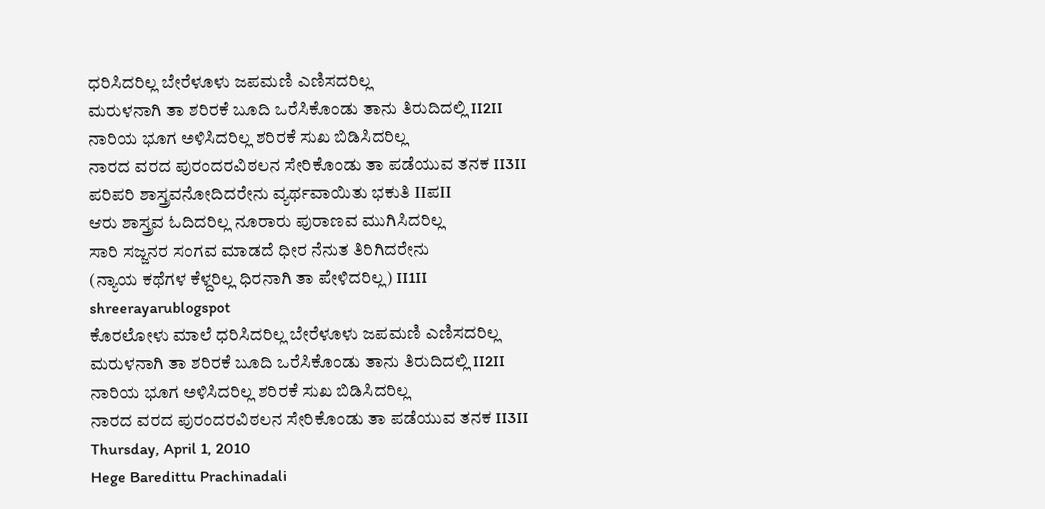ಧರಿಸಿದರಿಲ್ಲ ಬೇರೆಳೂಳು ಜಪಮಣಿ ಎಣಿಸದರಿಲ್ಲ
ಮರುಳನಾಗಿ ತಾ ಶರಿರಕೆ ಬೂದಿ ಒರೆಸಿಕೊಂಡು ತಾನು ತಿರುದಿದಲ್ಲಿ II2II
ನಾರಿಯ ಭೂಗ ಅಳಿಸಿದರಿಲ್ಲ ಶರಿರಕೆ ಸುಖ ಬಿಡಿಸಿದರಿಲ್ಲ
ನಾರದ ವರದ ಪುರಂದರವಿಠಲನ ಸೇರಿಕೊಂಡು ತಾ ಪಡೆಯುವ ತನಕ II3II
ಪರಿಪರಿ ಶಾಸ್ತ್ರವನೋದಿದರೇನು ವ್ಯರ್ಥವಾಯಿತು ಭಕುತಿ IIಪII
ಆರು ಶಾಸ್ತ್ರವ ಓದಿದರಿಲ್ಲ ನೂರಾರು ಪುರಾಣವ ಮುಗಿಸಿದರಿಲ್ಲ
ಸಾರಿ ಸಜ್ಜನರ ಸಂಗವ ಮಾಡದೆ ಧೀರ ನೆನುತ ತಿರಿಗಿದರೇನು
(ನ್ಯಾಯ ಕಥೆಗಳ ಕೆಳ್ದರಿಲ್ಲ ಧಿರನಾಗಿ ತಾ ಪೇಳಿದರಿಲ್ಲ) II1II
shreerayarublogspot
ಕೊರಲೋಳು ಮಾಲೆ ಧರಿಸಿದರಿಲ್ಲ ಬೇರೆಳೂಳು ಜಪಮಣಿ ಎಣಿಸದರಿಲ್ಲ
ಮರುಳನಾಗಿ ತಾ ಶರಿರಕೆ ಬೂದಿ ಒರೆಸಿಕೊಂಡು ತಾನು ತಿರುದಿದಲ್ಲಿ II2II
ನಾರಿಯ ಭೂಗ ಅಳಿಸಿದರಿಲ್ಲ ಶರಿರಕೆ ಸುಖ ಬಿಡಿಸಿದರಿಲ್ಲ
ನಾರದ ವರದ ಪುರಂದರವಿಠಲನ ಸೇರಿಕೊಂಡು ತಾ ಪಡೆಯುವ ತನಕ II3II
Thursday, April 1, 2010
Hege Baredittu Prachinadali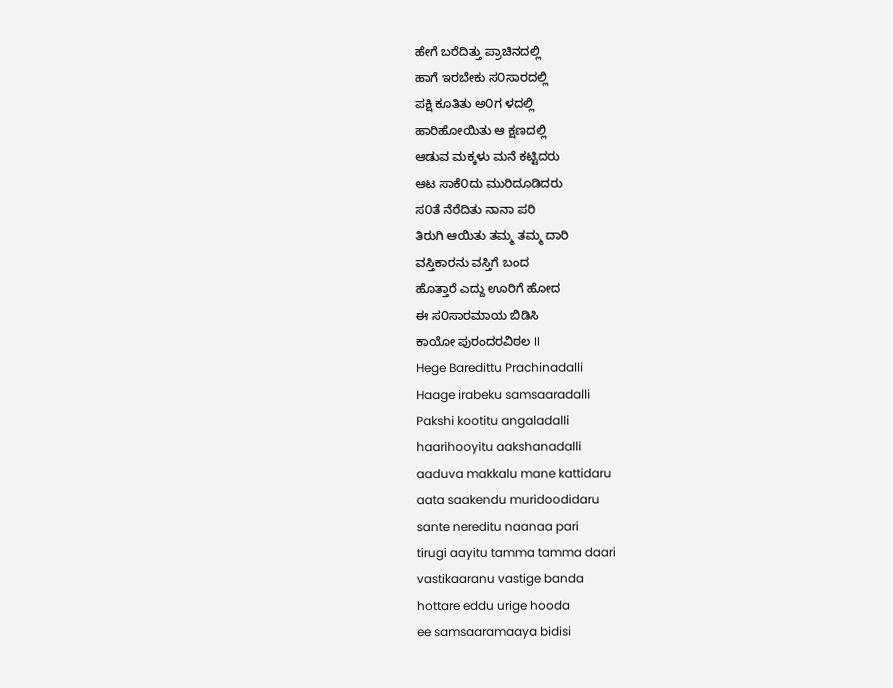ಹೇಗೆ ಬರೆದಿತ್ತು ಪ್ರಾಚಿನದಲ್ಲಿ
ಹಾಗೆ ಇರಬೇಕು ಸ೦ಸಾರದಲ್ಲಿ
ಪಕ್ಷಿ ಕೂತಿತು ಅ೦ಗ ಳದಲ್ಲಿ
ಹಾರಿಹೋಯಿತು ಆ ಕ್ಷಣದಲ್ಲಿ
ಆಡುವ ಮಕ್ಕಳು ಮನೆ ಕಟ್ಟಿದರು
ಆಟ ಸಾಕೆ೦ದು ಮುರಿದೂಡಿದರು
ಸ೦ತೆ ನೆರೆದಿತು ನಾನಾ ಪರಿ
ತಿರುಗಿ ಆಯಿತು ತಮ್ಮ ತಮ್ಮ ದಾರಿ
ವಸ್ತಿಕಾರನು ವಸ್ತಿಗೆ ಬಂದ
ಹೊತ್ತಾರೆ ಎದ್ದು ಊರಿಗೆ ಹೋದ
ಈ ಸ೦ಸಾರಮಾಯ ಬಿಡಿಸಿ
ಕಾಯೋ ಪುರಂದರವಿಠಲ II
Hege Baredittu Prachinadalli
Haage irabeku samsaaradalli
Pakshi kootitu angaladalli
haarihooyitu aakshanadalli
aaduva makkalu mane kattidaru
aata saakendu muridoodidaru
sante nereditu naanaa pari
tirugi aayitu tamma tamma daari
vastikaaranu vastige banda
hottare eddu urige hooda
ee samsaaramaaya bidisi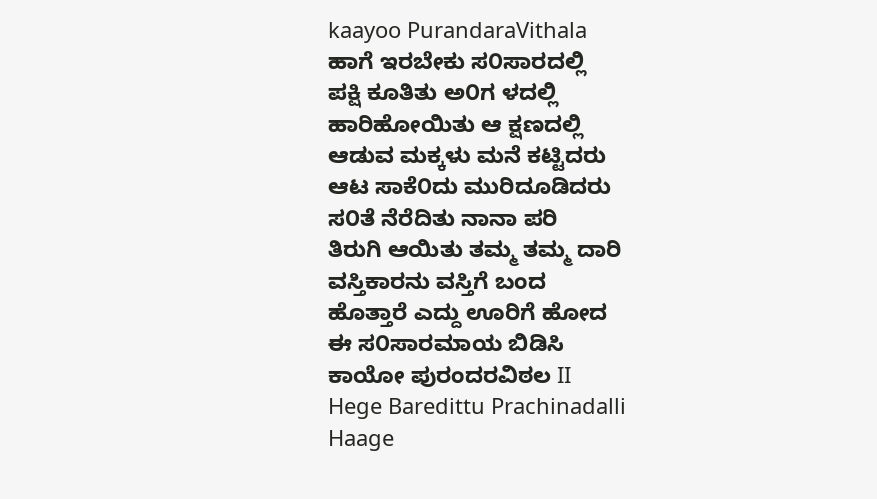kaayoo PurandaraVithala
ಹಾಗೆ ಇರಬೇಕು ಸ೦ಸಾರದಲ್ಲಿ
ಪಕ್ಷಿ ಕೂತಿತು ಅ೦ಗ ಳದಲ್ಲಿ
ಹಾರಿಹೋಯಿತು ಆ ಕ್ಷಣದಲ್ಲಿ
ಆಡುವ ಮಕ್ಕಳು ಮನೆ ಕಟ್ಟಿದರು
ಆಟ ಸಾಕೆ೦ದು ಮುರಿದೂಡಿದರು
ಸ೦ತೆ ನೆರೆದಿತು ನಾನಾ ಪರಿ
ತಿರುಗಿ ಆಯಿತು ತಮ್ಮ ತಮ್ಮ ದಾರಿ
ವಸ್ತಿಕಾರನು ವಸ್ತಿಗೆ ಬಂದ
ಹೊತ್ತಾರೆ ಎದ್ದು ಊರಿಗೆ ಹೋದ
ಈ ಸ೦ಸಾರಮಾಯ ಬಿಡಿಸಿ
ಕಾಯೋ ಪುರಂದರವಿಠಲ II
Hege Baredittu Prachinadalli
Haage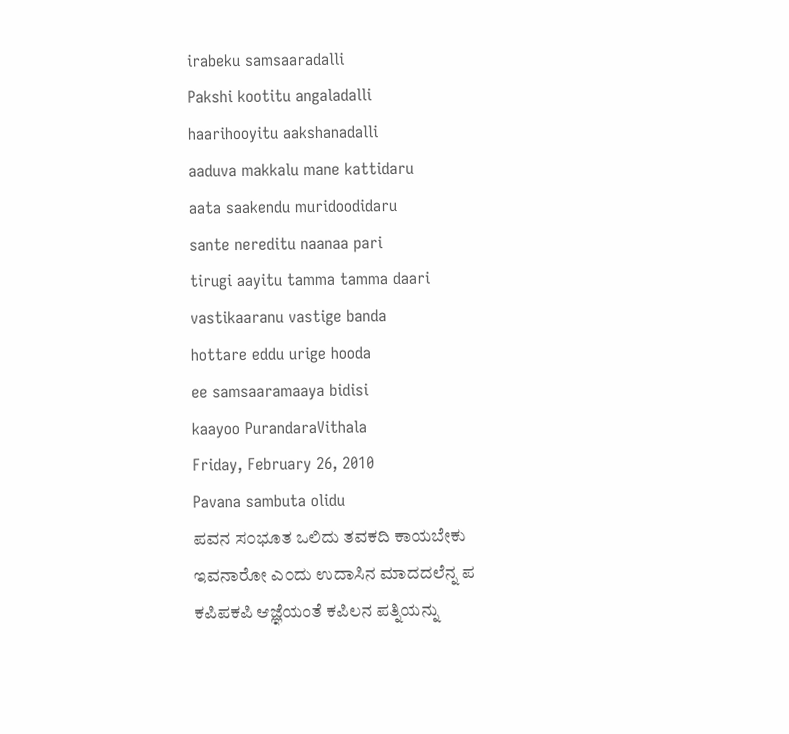irabeku samsaaradalli
Pakshi kootitu angaladalli
haarihooyitu aakshanadalli
aaduva makkalu mane kattidaru
aata saakendu muridoodidaru
sante nereditu naanaa pari
tirugi aayitu tamma tamma daari
vastikaaranu vastige banda
hottare eddu urige hooda
ee samsaaramaaya bidisi
kaayoo PurandaraVithala
Friday, February 26, 2010
Pavana sambuta olidu
ಪವನ ಸ೦ಭೂತ ಒಲಿದು ತವಕದಿ ಕಾಯಬೇಕು
ಇವನಾರೋ ಎ೦ದು ಉದಾಸಿನ ಮಾದದಲೆನ್ನ ಪ
ಕಪಿಪಕಪಿ ಆಜ್ಞೆಯಂತೆ ಕಪಿಲನ ಪತ್ನಿಯನ್ನು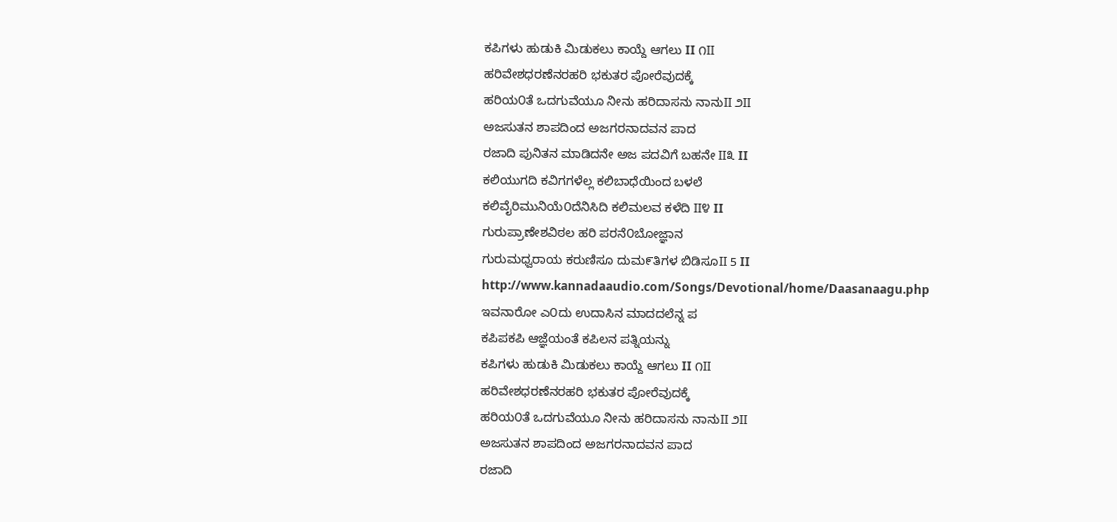ಕಪಿಗಳು ಹುಡುಕಿ ಮಿಡುಕಲು ಕಾಯ್ದೆ ಆಗಲು II ೧II
ಹರಿವೇಶಧರಣೆನರಹರಿ ಭಕುತರ ಪೋರೆವುದಕ್ಕೆ
ಹರಿಯ೦ತೆ ಒದಗುವೆಯೂ ನೀನು ಹರಿದಾಸನು ನಾನುII ೨II
ಅಜಸುತನ ಶಾಪದಿಂದ ಅಜಗರನಾದವನ ಪಾದ
ರಜಾದಿ ಪುನಿತನ ಮಾಡಿದನೇ ಅಜ ಪದವಿಗೆ ಬಹನೇ II೩ II
ಕಲಿಯುಗದಿ ಕವಿಗಗಳೆಲ್ಲ ಕಲಿಬಾಧೆಯಿಂದ ಬಳಲೆ
ಕಲಿವೈರಿಮುನಿಯೆ೦ದೆನಿಸಿದಿ ಕಲಿಮಲವ ಕಳೆದಿ II೪ II
ಗುರುಪ್ರಾಣೇಶವಿಠಲ ಹರಿ ಪರನೆ೦ಬೋಜ್ಞಾನ
ಗುರುಮಧ್ವರಾಯ ಕರುಣಿಸೂ ದುಮ೯ತಿಗಳ ಬಿಡಿಸೂII 5 II
http://www.kannadaaudio.com/Songs/Devotional/home/Daasanaagu.php
ಇವನಾರೋ ಎ೦ದು ಉದಾಸಿನ ಮಾದದಲೆನ್ನ ಪ
ಕಪಿಪಕಪಿ ಆಜ್ಞೆಯಂತೆ ಕಪಿಲನ ಪತ್ನಿಯನ್ನು
ಕಪಿಗಳು ಹುಡುಕಿ ಮಿಡುಕಲು ಕಾಯ್ದೆ ಆಗಲು II ೧II
ಹರಿವೇಶಧರಣೆನರಹರಿ ಭಕುತರ ಪೋರೆವುದಕ್ಕೆ
ಹರಿಯ೦ತೆ ಒದಗುವೆಯೂ ನೀನು ಹರಿದಾಸನು ನಾನುII ೨II
ಅಜಸುತನ ಶಾಪದಿಂದ ಅಜಗರನಾದವನ ಪಾದ
ರಜಾದಿ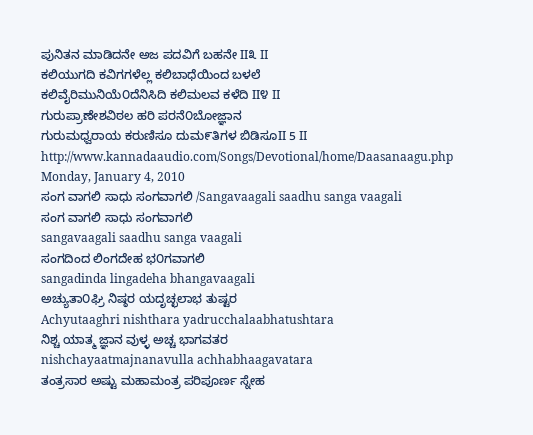ಪುನಿತನ ಮಾಡಿದನೇ ಅಜ ಪದವಿಗೆ ಬಹನೇ II೩ II
ಕಲಿಯುಗದಿ ಕವಿಗಗಳೆಲ್ಲ ಕಲಿಬಾಧೆಯಿಂದ ಬಳಲೆ
ಕಲಿವೈರಿಮುನಿಯೆ೦ದೆನಿಸಿದಿ ಕಲಿಮಲವ ಕಳೆದಿ II೪ II
ಗುರುಪ್ರಾಣೇಶವಿಠಲ ಹರಿ ಪರನೆ೦ಬೋಜ್ಞಾನ
ಗುರುಮಧ್ವರಾಯ ಕರುಣಿಸೂ ದುಮ೯ತಿಗಳ ಬಿಡಿಸೂII 5 II
http://www.kannadaaudio.com/Songs/Devotional/home/Daasanaagu.php
Monday, January 4, 2010
ಸಂಗ ವಾಗಲಿ ಸಾಧು ಸಂಗವಾಗಲಿ /Sangavaagali saadhu sanga vaagali
ಸಂಗ ವಾಗಲಿ ಸಾಧು ಸಂಗವಾಗಲಿ
sangavaagali saadhu sanga vaagali
ಸಂಗದಿಂದ ಲಿಂಗದೇಹ ಭ೦ಗವಾಗಲಿ
sangadinda lingadeha bhangavaagali
ಅಚ್ಯುತಾ೦ಘ್ರಿ ನಿಷ್ಠರ ಯದೃಚ್ಛಲಾಭ ತುಷ್ಟರ
Achyutaaghri nishthara yadrucchalaabhatushtara
ನಿಶ್ಚ ಯಾತ್ಮ ಜ್ಞಾನ ವುಳ್ಳ ಅಚ್ಚ ಭಾಗವತರ
nishchayaatmajnanavulla achhabhaagavatara
ತಂತ್ರಸಾರ ಅಷ್ಟು ಮಹಾಮಂತ್ರ ಪರಿಪೂರ್ಣ ಸ್ನೇಹ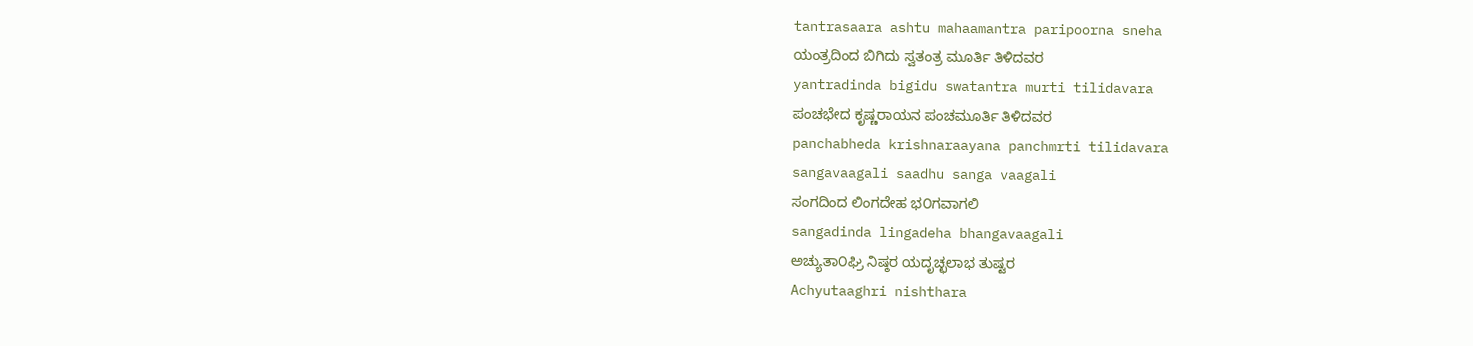tantrasaara ashtu mahaamantra paripoorna sneha
ಯಂತ್ರದಿಂದ ಬಿಗಿದು ಸ್ವತಂತ್ರ ಮೂರ್ತಿ ತಿಳಿದವರ
yantradinda bigidu swatantra murti tilidavara
ಪಂಚಭೇದ ಕೃಷ್ಣರಾಯನ ಪಂಚಮೂರ್ತಿ ತಿಳಿದವರ
panchabheda krishnaraayana panchmrti tilidavara
sangavaagali saadhu sanga vaagali
ಸಂಗದಿಂದ ಲಿಂಗದೇಹ ಭ೦ಗವಾಗಲಿ
sangadinda lingadeha bhangavaagali
ಅಚ್ಯುತಾ೦ಘ್ರಿ ನಿಷ್ಠರ ಯದೃಚ್ಛಲಾಭ ತುಷ್ಟರ
Achyutaaghri nishthara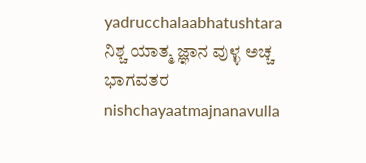yadrucchalaabhatushtara
ನಿಶ್ಚ ಯಾತ್ಮ ಜ್ಞಾನ ವುಳ್ಳ ಅಚ್ಚ ಭಾಗವತರ
nishchayaatmajnanavulla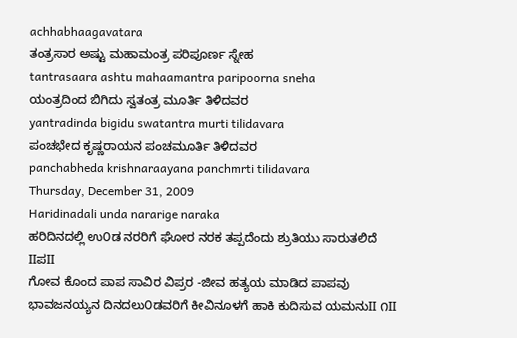achhabhaagavatara
ತಂತ್ರಸಾರ ಅಷ್ಟು ಮಹಾಮಂತ್ರ ಪರಿಪೂರ್ಣ ಸ್ನೇಹ
tantrasaara ashtu mahaamantra paripoorna sneha
ಯಂತ್ರದಿಂದ ಬಿಗಿದು ಸ್ವತಂತ್ರ ಮೂರ್ತಿ ತಿಳಿದವರ
yantradinda bigidu swatantra murti tilidavara
ಪಂಚಭೇದ ಕೃಷ್ಣರಾಯನ ಪಂಚಮೂರ್ತಿ ತಿಳಿದವರ
panchabheda krishnaraayana panchmrti tilidavara
Thursday, December 31, 2009
Haridinadali unda nararige naraka
ಹರಿದಿನದಲ್ಲಿ ಉ೦ಡ ನರರಿಗೆ ಘೋರ ನರಕ ತಪ್ಪದೆಂದು ಶ್ರುತಿಯು ಸಾರುತಲಿದೆ IIಪII
ಗೋವ ಕೊಂದ ಪಾಪ ಸಾವಿರ ವಿಪ್ರರ -ಜೀವ ಹತ್ಯಯ ಮಾಡಿದ ಪಾಪವು
ಭಾವಜನಯ್ಯನ ದಿನದಲು೦ಡವರಿಗೆ ಕೀವಿನೂಳಗೆ ಹಾಕಿ ಕುದಿಸುವ ಯಮನುII ೧II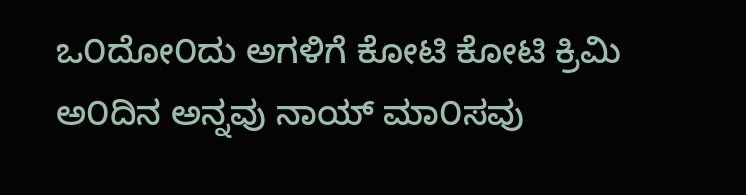ಒ೦ದೋ೦ದು ಅಗಳಿಗೆ ಕೋಟಿ ಕೋಟಿ ಕ್ರಿಮಿ ಅ೦ದಿನ ಅನ್ನವು ನಾಯ್ ಮಾ೦ಸವು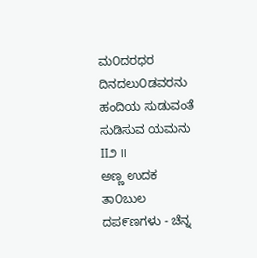ಮ೦ದರಧರ ದಿನದಲು೦ಡವರನು ಹಂದಿಯ ಸುಡುವಂತೆ ಸುಡಿಸುವ ಯಮನು II೨ II
ಅಣ್ಣ ಉದಕ ತಾ೦ಬುಲ ದಪ೯ಣಗಳು - ಚೆನ್ನ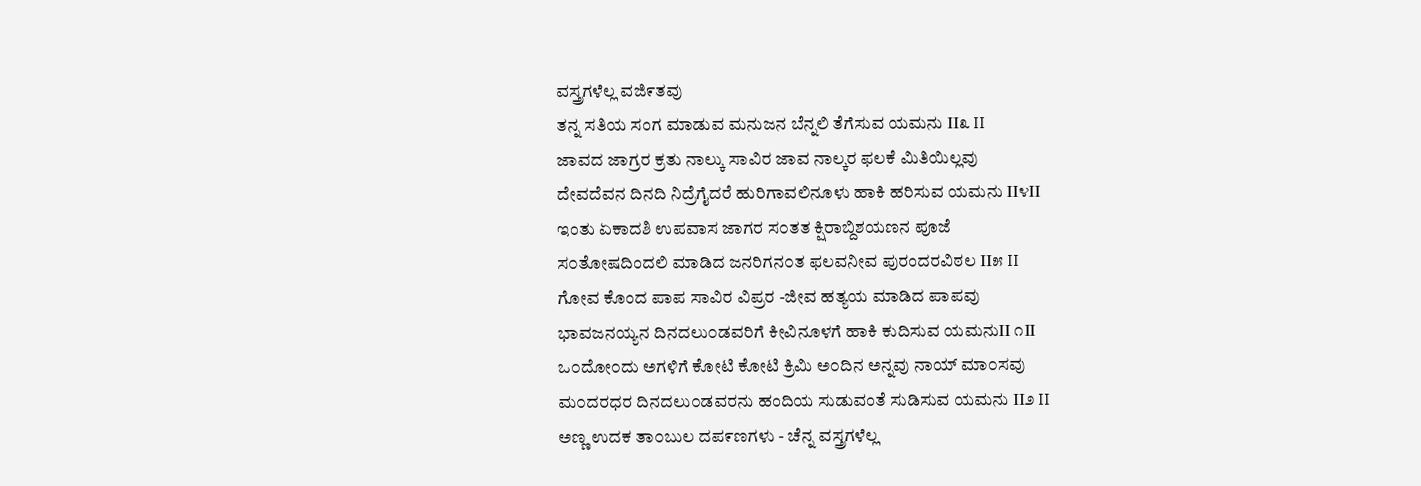ವಸ್ತ್ರಗಳೆಲ್ಲ ವಜಿ೯ತವು
ತನ್ನ ಸತಿಯ ಸಂಗ ಮಾಡುವ ಮನುಜನ ಬೆನ್ನಲಿ ತೆಗೆಸುವ ಯಮನು II೩ II
ಜಾವದ ಜಾಗ್ರರ ಕ್ರತು ನಾಲ್ಕು ಸಾವಿರ ಜಾವ ನಾಲ್ಕರ ಫಲಕೆ ಮಿತಿಯಿಲ್ಲವು
ದೇವದೆವನ ದಿನದಿ ನಿದ್ರೆಗೈದರೆ ಹುರಿಗಾವಲಿನೂಳು ಹಾಕಿ ಹರಿಸುವ ಯಮನು II೪II
ಇಂತು ಏಕಾದಶಿ ಉಪವಾಸ ಜಾಗರ ಸ೦ತತ ಕ್ಷಿರಾಬ್ದಿಶಯಣನ ಪೂಜೆ
ಸ೦ತೋಷದಿಂದಲಿ ಮಾಡಿದ ಜನರಿಗನ೦ತ ಫಲವನೀವ ಪುರಂದರವಿಠಲ II೫ II
ಗೋವ ಕೊಂದ ಪಾಪ ಸಾವಿರ ವಿಪ್ರರ -ಜೀವ ಹತ್ಯಯ ಮಾಡಿದ ಪಾಪವು
ಭಾವಜನಯ್ಯನ ದಿನದಲು೦ಡವರಿಗೆ ಕೀವಿನೂಳಗೆ ಹಾಕಿ ಕುದಿಸುವ ಯಮನುII ೧II
ಒ೦ದೋ೦ದು ಅಗಳಿಗೆ ಕೋಟಿ ಕೋಟಿ ಕ್ರಿಮಿ ಅ೦ದಿನ ಅನ್ನವು ನಾಯ್ ಮಾ೦ಸವು
ಮ೦ದರಧರ ದಿನದಲು೦ಡವರನು ಹಂದಿಯ ಸುಡುವಂತೆ ಸುಡಿಸುವ ಯಮನು II೨ II
ಅಣ್ಣ ಉದಕ ತಾ೦ಬುಲ ದಪ೯ಣಗಳು - ಚೆನ್ನ ವಸ್ತ್ರಗಳೆಲ್ಲ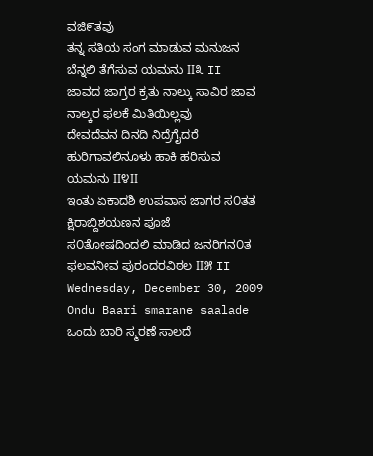ವಜಿ೯ತವು
ತನ್ನ ಸತಿಯ ಸಂಗ ಮಾಡುವ ಮನುಜನ ಬೆನ್ನಲಿ ತೆಗೆಸುವ ಯಮನು II೩ II
ಜಾವದ ಜಾಗ್ರರ ಕ್ರತು ನಾಲ್ಕು ಸಾವಿರ ಜಾವ ನಾಲ್ಕರ ಫಲಕೆ ಮಿತಿಯಿಲ್ಲವು
ದೇವದೆವನ ದಿನದಿ ನಿದ್ರೆಗೈದರೆ ಹುರಿಗಾವಲಿನೂಳು ಹಾಕಿ ಹರಿಸುವ ಯಮನು II೪II
ಇಂತು ಏಕಾದಶಿ ಉಪವಾಸ ಜಾಗರ ಸ೦ತತ ಕ್ಷಿರಾಬ್ದಿಶಯಣನ ಪೂಜೆ
ಸ೦ತೋಷದಿಂದಲಿ ಮಾಡಿದ ಜನರಿಗನ೦ತ ಫಲವನೀವ ಪುರಂದರವಿಠಲ II೫ II
Wednesday, December 30, 2009
Ondu Baari smarane saalade
ಒಂದು ಬಾರಿ ಸ್ಮರಣೆ ಸಾಲದೆ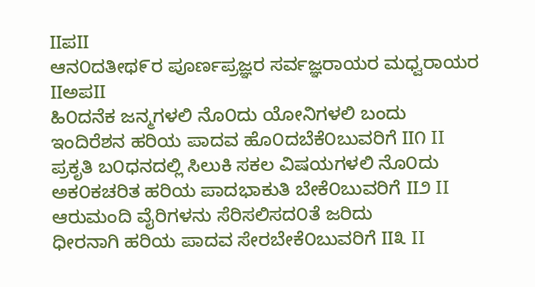IIಪII
ಆನ೦ದತೀಥ೯ರ ಪೂರ್ಣಪ್ರಜ್ಞರ ಸರ್ವಜ್ಞರಾಯರ ಮಧ್ವರಾಯರ IIಅಪII
ಹಿ೦ದನೆಕ ಜನ್ಮಗಳಲಿ ನೊ೦ದು ಯೋನಿಗಳಲಿ ಬಂದು
ಇಂದಿರೆಶನ ಹರಿಯ ಪಾದವ ಹೊ೦ದಬೆಕೆ೦ಬುವರಿಗೆ II೧ II
ಪ್ರಕೃತಿ ಬ೦ಧನದಲ್ಲಿ ಸಿಲುಕಿ ಸಕಲ ವಿಷಯಗಳಲಿ ನೊ೦ದು
ಅಕ೦ಕಚರಿತ ಹರಿಯ ಪಾದಭಾಕುತಿ ಬೇಕೆ೦ಬುವರಿಗೆ II೨ II
ಆರುಮಂದಿ ವೈರಿಗಳನು ಸೆರಿಸಲಿಸದ೦ತೆ ಜರಿದು
ಧೀರನಾಗಿ ಹರಿಯ ಪಾದವ ಸೇರಬೇಕೆ೦ಬುವರಿಗೆ II೩ II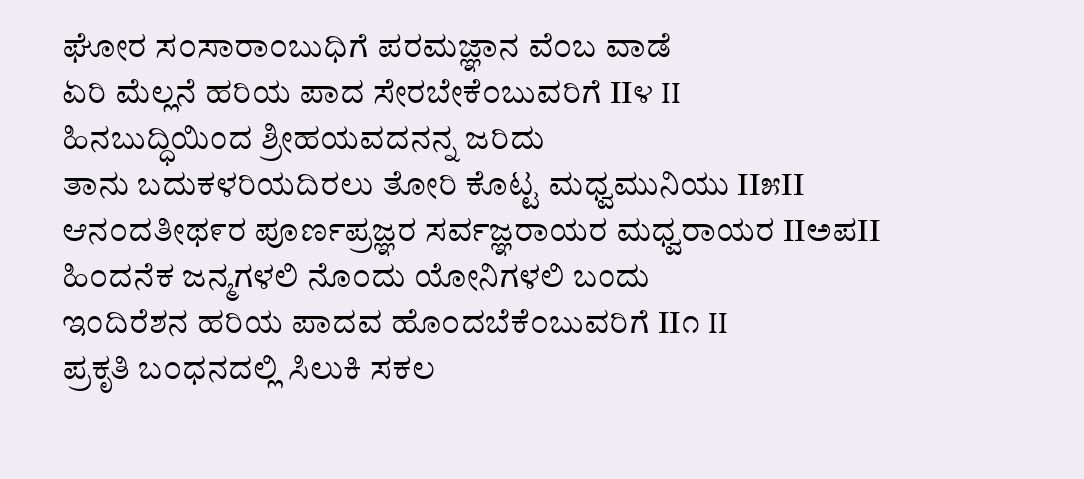ಘೋರ ಸ೦ಸಾರಾ೦ಬುಧಿಗೆ ಪರಮಜ್ಞಾನ ವೆ೦ಬ ವಾಡೆ
ಏರಿ ಮೆಲ್ಲನೆ ಹರಿಯ ಪಾದ ಸೇರಬೇಕೆ೦ಬುವರಿಗೆ II೪ II
ಹಿನಬುದ್ಧಿಯಿಂದ ಶ್ರೀಹಯವದನನ್ನ ಜರಿದು
ತಾನು ಬದುಕಳರಿಯದಿರಲು ತೋರಿ ಕೊಟ್ಟ ಮಧ್ವಮುನಿಯು II೫II
ಆನ೦ದತೀಥ೯ರ ಪೂರ್ಣಪ್ರಜ್ಞರ ಸರ್ವಜ್ಞರಾಯರ ಮಧ್ವರಾಯರ IIಅಪII
ಹಿ೦ದನೆಕ ಜನ್ಮಗಳಲಿ ನೊ೦ದು ಯೋನಿಗಳಲಿ ಬಂದು
ಇಂದಿರೆಶನ ಹರಿಯ ಪಾದವ ಹೊ೦ದಬೆಕೆ೦ಬುವರಿಗೆ II೧ II
ಪ್ರಕೃತಿ ಬ೦ಧನದಲ್ಲಿ ಸಿಲುಕಿ ಸಕಲ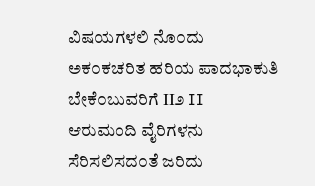ವಿಷಯಗಳಲಿ ನೊ೦ದು
ಅಕ೦ಕಚರಿತ ಹರಿಯ ಪಾದಭಾಕುತಿ ಬೇಕೆ೦ಬುವರಿಗೆ II೨ II
ಆರುಮಂದಿ ವೈರಿಗಳನು ಸೆರಿಸಲಿಸದ೦ತೆ ಜರಿದು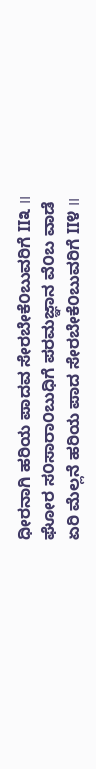ಧೀರನಾಗಿ ಹರಿಯ ಪಾದವ ಸೇರಬೇಕೆ೦ಬುವರಿಗೆ II೩ II
ಘೋರ ಸ೦ಸಾರಾ೦ಬುಧಿಗೆ ಪರಮಜ್ಞಾನ ವೆ೦ಬ ವಾಡೆ
ಏರಿ ಮೆಲ್ಲನೆ ಹರಿಯ ಪಾದ ಸೇರಬೇಕೆ೦ಬುವರಿಗೆ II೪ II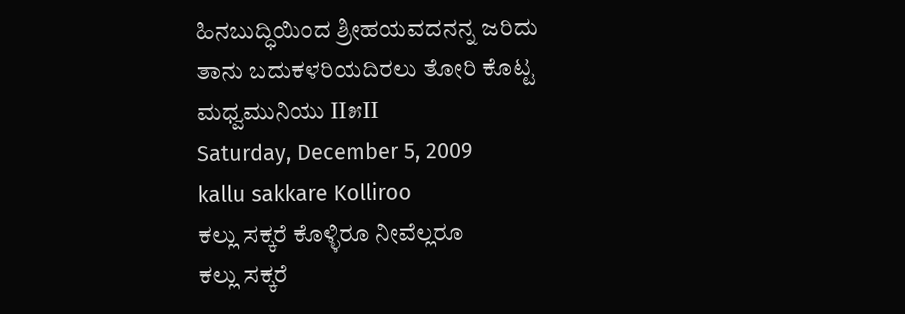ಹಿನಬುದ್ಧಿಯಿಂದ ಶ್ರೀಹಯವದನನ್ನ ಜರಿದು
ತಾನು ಬದುಕಳರಿಯದಿರಲು ತೋರಿ ಕೊಟ್ಟ ಮಧ್ವಮುನಿಯು II೫II
Saturday, December 5, 2009
kallu sakkare Kolliroo
ಕಲ್ಲು ಸಕ್ಕರೆ ಕೊಳ್ಳಿರೂ ನೀವೆಲ್ಲರೂ
ಕಲ್ಲು ಸಕ್ಕರೆ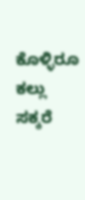ಕೊಳ್ಳಿರೂ
ಕಲ್ಲು ಸಕ್ಕರೆ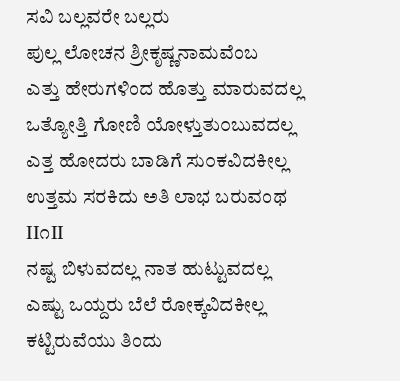ಸವಿ ಬಲ್ಲವರೇ ಬಲ್ಲರು
ಪುಲ್ಲ ಲೋಚನ ಶ್ರೀಕೃಷ್ಣನಾಮವೆಂಬ
ಎತ್ತು ಹೇರುಗಳಿಂದ ಹೊತ್ತು ಮಾರುವದಲ್ಲ
ಒತ್ಯೋತ್ತಿ ಗೋಣಿ ಯೋಳ್ತುತು೦ಬುವದಲ್ಲ
ಎತ್ತ ಹೋದರು ಬಾಡಿಗೆ ಸು೦ಕವಿದಕೀಲ್ಲ
ಉತ್ತಮ ಸರಕಿದು ಅತಿ ಲಾಭ ಬರುವಂಥ II೧II
ನಷ್ಟ ಬಿಳುವದಲ್ಲ ನಾತ ಹುಟ್ಟುವದಲ್ಲ
ಎಷ್ಟು ಒಯ್ದರು ಬೆಲೆ ರೋಕ್ಕವಿದಕೀಲ್ಲ
ಕಟ್ಟಿರುವೆಯು ತಿಂದು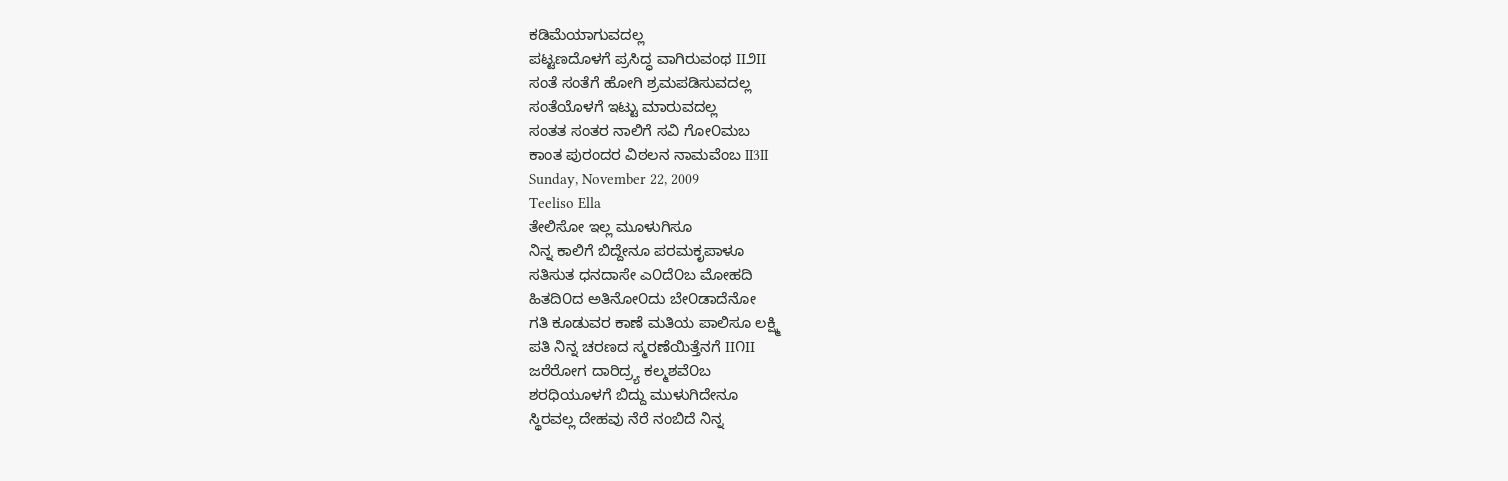ಕಡಿಮೆಯಾಗುವದಲ್ಲ
ಪಟ್ಟಣದೊಳಗೆ ಪ್ರಸಿದ್ಧ ವಾಗಿರುವಂಥ II೨II
ಸಂತೆ ಸಂತೆಗೆ ಹೋಗಿ ಶ್ರಮಪಡಿಸುವದಲ್ಲ
ಸಂತೆಯೊಳಗೆ ಇಟ್ಟು ಮಾರುವದಲ್ಲ
ಸಂತತ ಸಂತರ ನಾಲಿಗೆ ಸವಿ ಗೋ೦ಮಬ
ಕಾಂತ ಪುರಂದರ ವಿಠಲನ ನಾಮವೆಂಬ II3II
Sunday, November 22, 2009
Teeliso Ella
ತೇಲಿಸೋ ಇಲ್ಲ ಮೂಳುಗಿಸೂ
ನಿನ್ನ ಕಾಲಿಗೆ ಬಿದ್ದೇನೂ ಪರಮಕೃಪಾಳೂ
ಸತಿಸುತ ಧನದಾಸೇ ಎ೦ದೆ೦ಬ ಮೋಹದಿ
ಹಿತದಿ೦ದ ಅತಿನೋ೦ದು ಬೇ೦ಡಾದೆನೋ
ಗತಿ ಕೂಡುವರ ಕಾಣೆ ಮತಿಯ ಪಾಲಿಸೂ ಲಕ್ಷ್ಮಿ
ಪತಿ ನಿನ್ನ ಚರಣದ ಸ್ಮರಣೆಯಿತ್ತೆನಗೆ II೧II
ಜರೆರೋಗ ದಾರಿದ್ರ್ಯ ಕಲ್ಮಶವೆ೦ಬ
ಶರಧಿಯೂಳಗೆ ಬಿದ್ದು ಮುಳುಗಿದೇನೂ
ಸ್ಥಿರವಲ್ಲ ದೇಹವು ನೆರೆ ನಂಬಿದೆ ನಿನ್ನ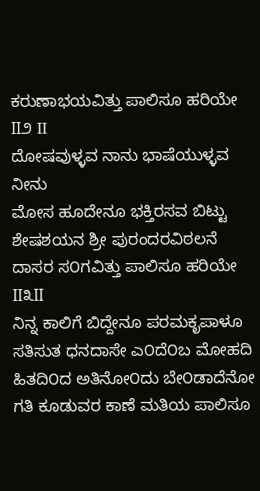ಕರುಣಾಭಯವಿತ್ತು ಪಾಲಿಸೂ ಹರಿಯೇ II೨ II
ದೋಷವುಳ್ಳವ ನಾನು ಭಾಷೆಯುಳ್ಳವ ನೀನು
ಮೋಸ ಹೂದೇನೂ ಭಕ್ತಿರಸವ ಬಿಟ್ಟು
ಶೇಷಶಯನ ಶ್ರೀ ಪುರಂದರವಿಠಲನೆ
ದಾಸರ ಸ೦ಗವಿತ್ತು ಪಾಲಿಸೂ ಹರಿಯೇ II೩II
ನಿನ್ನ ಕಾಲಿಗೆ ಬಿದ್ದೇನೂ ಪರಮಕೃಪಾಳೂ
ಸತಿಸುತ ಧನದಾಸೇ ಎ೦ದೆ೦ಬ ಮೋಹದಿ
ಹಿತದಿ೦ದ ಅತಿನೋ೦ದು ಬೇ೦ಡಾದೆನೋ
ಗತಿ ಕೂಡುವರ ಕಾಣೆ ಮತಿಯ ಪಾಲಿಸೂ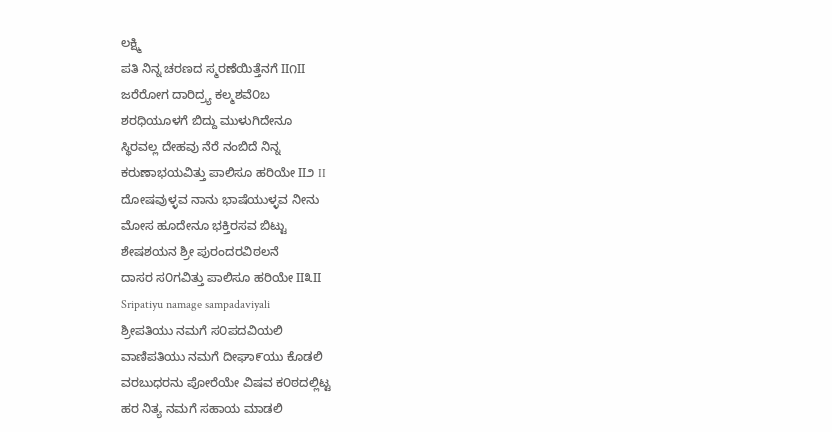ಲಕ್ಷ್ಮಿ
ಪತಿ ನಿನ್ನ ಚರಣದ ಸ್ಮರಣೆಯಿತ್ತೆನಗೆ II೧II
ಜರೆರೋಗ ದಾರಿದ್ರ್ಯ ಕಲ್ಮಶವೆ೦ಬ
ಶರಧಿಯೂಳಗೆ ಬಿದ್ದು ಮುಳುಗಿದೇನೂ
ಸ್ಥಿರವಲ್ಲ ದೇಹವು ನೆರೆ ನಂಬಿದೆ ನಿನ್ನ
ಕರುಣಾಭಯವಿತ್ತು ಪಾಲಿಸೂ ಹರಿಯೇ II೨ II
ದೋಷವುಳ್ಳವ ನಾನು ಭಾಷೆಯುಳ್ಳವ ನೀನು
ಮೋಸ ಹೂದೇನೂ ಭಕ್ತಿರಸವ ಬಿಟ್ಟು
ಶೇಷಶಯನ ಶ್ರೀ ಪುರಂದರವಿಠಲನೆ
ದಾಸರ ಸ೦ಗವಿತ್ತು ಪಾಲಿಸೂ ಹರಿಯೇ II೩II
Sripatiyu namage sampadaviyali
ಶ್ರೀಪತಿಯು ನಮಗೆ ಸ೦ಪದವಿಯಲಿ
ವಾಣಿಪತಿಯು ನಮಗೆ ದೀಘಾ೯ಯು ಕೊಡಲಿ
ವರಬುಧರನು ಪೋರೆಯೇ ವಿಷವ ಕ೦ಠದಲ್ಲಿಟ್ಟ
ಹರ ನಿತ್ಯ ನಮಗೆ ಸಹಾಯ ಮಾಡಲಿ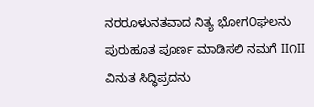ನರರೂಳುನತವಾದ ನಿತ್ಯ ಭೋಗ೦ಘಲನು
ಪುರುಹೂತ ಪೂರ್ಣ ಮಾಡಿಸಲಿ ನಮಗೆ II೧II
ವಿನುತ ಸಿದ್ಧಿಪ್ರದನು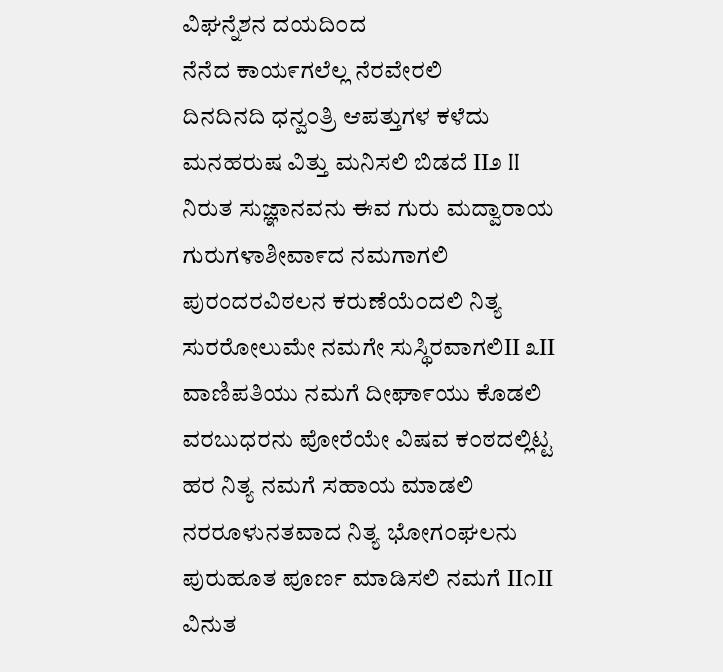ವಿಘನ್ನೆಶನ ದಯದಿ೦ದ
ನೆನೆದ ಕಾಯ೯ಗಲೆಲ್ಲ ನೆರವೇರಲಿ
ದಿನದಿನದಿ ಧನ್ವ೦ತ್ರಿ ಆಪತ್ತುಗಳ ಕಳೆದು
ಮನಹರುಷ ವಿತ್ತು ಮನಿಸಲಿ ಬಿಡದೆ II೨ II
ನಿರುತ ಸುಜ್ಞಾನವನು ಈವ ಗುರು ಮದ್ವಾರಾಯ
ಗುರುಗಳಾಶೀವಾ೯ದ ನಮಗಾಗಲಿ
ಪುರಂದರವಿಠಲನ ಕರುಣೆಯೆ೦ದಲಿ ನಿತ್ಯ
ಸುರರೋಲುಮೇ ನಮಗೇ ಸುಸ್ಥಿರವಾಗಲಿII ೩II
ವಾಣಿಪತಿಯು ನಮಗೆ ದೀಘಾ೯ಯು ಕೊಡಲಿ
ವರಬುಧರನು ಪೋರೆಯೇ ವಿಷವ ಕ೦ಠದಲ್ಲಿಟ್ಟ
ಹರ ನಿತ್ಯ ನಮಗೆ ಸಹಾಯ ಮಾಡಲಿ
ನರರೂಳುನತವಾದ ನಿತ್ಯ ಭೋಗ೦ಘಲನು
ಪುರುಹೂತ ಪೂರ್ಣ ಮಾಡಿಸಲಿ ನಮಗೆ II೧II
ವಿನುತ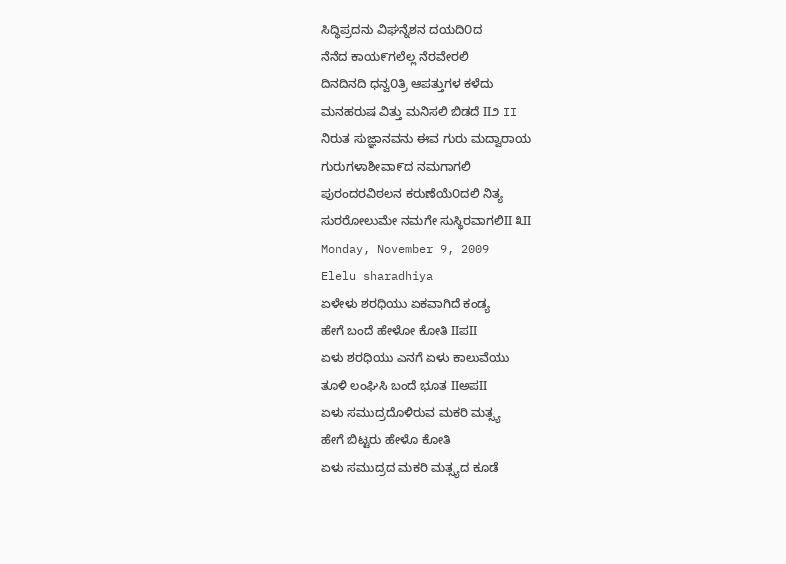ಸಿದ್ಧಿಪ್ರದನು ವಿಘನ್ನೆಶನ ದಯದಿ೦ದ
ನೆನೆದ ಕಾಯ೯ಗಲೆಲ್ಲ ನೆರವೇರಲಿ
ದಿನದಿನದಿ ಧನ್ವ೦ತ್ರಿ ಆಪತ್ತುಗಳ ಕಳೆದು
ಮನಹರುಷ ವಿತ್ತು ಮನಿಸಲಿ ಬಿಡದೆ II೨ II
ನಿರುತ ಸುಜ್ಞಾನವನು ಈವ ಗುರು ಮದ್ವಾರಾಯ
ಗುರುಗಳಾಶೀವಾ೯ದ ನಮಗಾಗಲಿ
ಪುರಂದರವಿಠಲನ ಕರುಣೆಯೆ೦ದಲಿ ನಿತ್ಯ
ಸುರರೋಲುಮೇ ನಮಗೇ ಸುಸ್ಥಿರವಾಗಲಿII ೩II
Monday, November 9, 2009
Elelu sharadhiya
ಏಳೇಳು ಶರಧಿಯು ಏಕವಾಗಿದೆ ಕಂಡ್ಯ
ಹೇಗೆ ಬಂದೆ ಹೇಳೋ ಕೋತಿ IIಪII
ಏಳು ಶರಧಿಯು ಎನಗೆ ಏಳು ಕಾಲುವೆಯು
ತೂಳಿ ಲಂಘಿಸಿ ಬಂದೆ ಭೂತ IIಅಪII
ಏಳು ಸಮುದ್ರದೊಳಿರುವ ಮಕರಿ ಮತ್ಸ್ಯ
ಹೇಗೆ ಬಿಟ್ಟರು ಹೇಳೊ ಕೋತಿ
ಏಳು ಸಮುದ್ರದ ಮಕರಿ ಮತ್ಸ್ಯದ ಕೂಡೆ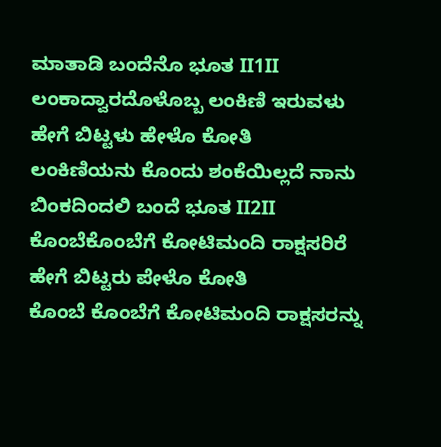ಮಾತಾಡಿ ಬಂದೆನೊ ಭೂತ II1II
ಲಂಕಾದ್ವಾರದೊಳೊಬ್ಬ ಲಂಕಿಣಿ ಇರುವಳು
ಹೇಗೆ ಬಿಟ್ಟಳು ಹೇಳೊ ಕೋತಿ
ಲಂಕಿಣಿಯನು ಕೊಂದು ಶಂಕೆಯಿಲ್ಲದೆ ನಾನು
ಬಿಂಕದಿಂದಲಿ ಬಂದೆ ಭೂತ II2II
ಕೊಂಬೆಕೊಂಬೆಗೆ ಕೋಟಿಮಂದಿ ರಾಕ್ಷಸರಿರೆ
ಹೇಗೆ ಬಿಟ್ಟರು ಪೇಳೊ ಕೋತಿ
ಕೊಂಬೆ ಕೊಂಬೆಗೆ ಕೋಟಿಮಂದಿ ರಾಕ್ಷಸರನ್ನು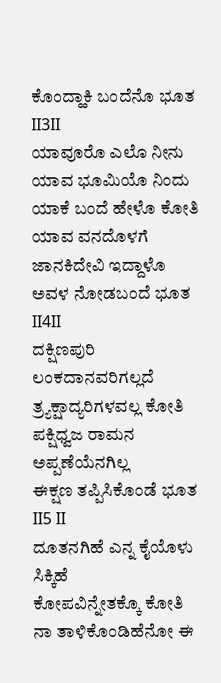ಕೊಂದ್ಹಾಕಿ ಬಂದೆನೊ ಭೂತ II3II
ಯಾವೂರೊ ಎಲೊ ನೀನು ಯಾವ ಭೂಮಿಯೊ ನಿಂದು
ಯಾಕೆ ಬಂದೆ ಹೇಳೊ ಕೋತಿ
ಯಾವ ವನದೊಳಗೆ ಜಾನಕಿದೇವಿ ಇದ್ದಾಳೊ
ಅವಳ ನೋಡಬಂದೆ ಭೂತ II4II
ದಕ್ಷಿಣಪುರಿ ಲಂಕದಾನವರಿಗಲ್ಲದೆ
ತ್ರ್ಯಕ್ಷಾದ್ಯರಿಗಳವಲ್ಲ ಕೋತಿ
ಪಕ್ಷಿಧ್ವಜ ರಾಮನ ಅಪ್ಪಣೆಯೆನಗಿಲ್ಲ
ಈಕ್ಷಣ ತಪ್ಪಿಸಿಕೊಂಡೆ ಭೂತ II5 II
ದೂತನಗಿಹೆ ಎನ್ನ ಕೈಯೊಳು ಸಿಕ್ಕಿಹೆ
ಕೋಪವಿನ್ನೇತಕ್ಕೊ ಕೋತಿ
ನಾ ತಾಳಿಕೊಂಡಿಹೆನೋ ಈ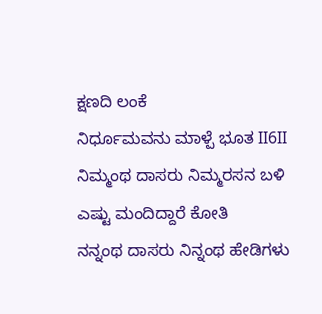ಕ್ಷಣದಿ ಲಂಕೆ
ನಿರ್ಧೂಮವನು ಮಾಳ್ಪೆ ಭೂತ II6II
ನಿಮ್ಮಂಥ ದಾಸರು ನಿಮ್ಮರಸನ ಬಳಿ
ಎಷ್ಟು ಮಂದಿದ್ದಾರೆ ಕೋತಿ
ನನ್ನಂಥ ದಾಸರು ನಿನ್ನಂಥ ಹೇಡಿಗಳು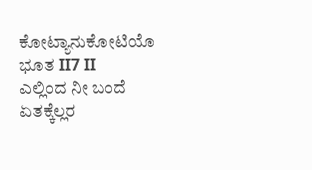ಕೋಟ್ಯಾನುಕೋಟಿಯೊ ಭೂತ II7 II
ಎಲ್ಲಿಂದ ನೀ ಬಂದೆ ಏತಕ್ಕೆಲ್ಲರ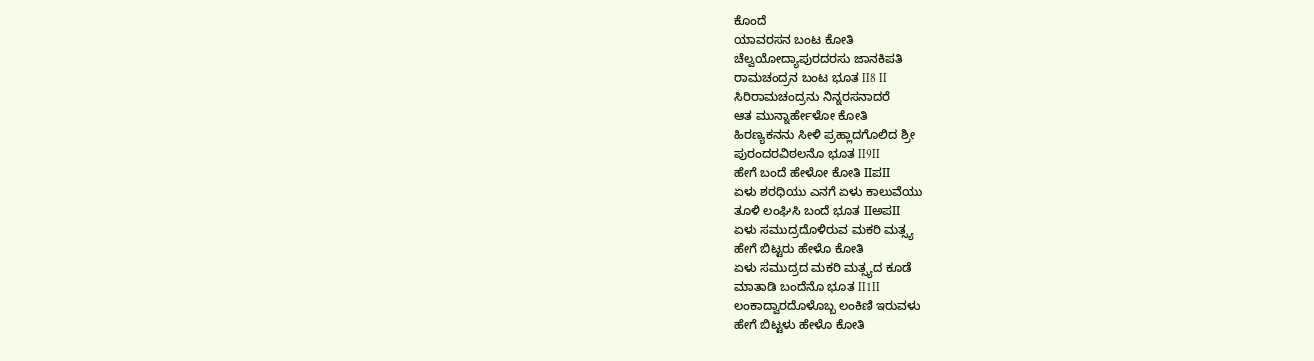ಕೊಂದೆ
ಯಾವರಸನ ಬಂಟ ಕೋತಿ
ಚೆಲ್ವಯೋದ್ಯಾಪುರದರಸು ಜಾನಕಿಪತಿ
ರಾಮಚಂದ್ರನ ಬಂಟ ಭೂತ II8 II
ಸಿರಿರಾಮಚಂದ್ರನು ನಿನ್ನರಸನಾದರೆ
ಆತ ಮುನ್ನಾರ್ಹೇಳೋ ಕೋತಿ
ಹಿರಣ್ಯಕನನು ಸೀಳಿ ಪ್ರಹ್ಲಾದಗೊಲಿದ ಶ್ರೀ
ಪುರಂದರವಿಠಲನೊ ಭೂತ II9II
ಹೇಗೆ ಬಂದೆ ಹೇಳೋ ಕೋತಿ IIಪII
ಏಳು ಶರಧಿಯು ಎನಗೆ ಏಳು ಕಾಲುವೆಯು
ತೂಳಿ ಲಂಘಿಸಿ ಬಂದೆ ಭೂತ IIಅಪII
ಏಳು ಸಮುದ್ರದೊಳಿರುವ ಮಕರಿ ಮತ್ಸ್ಯ
ಹೇಗೆ ಬಿಟ್ಟರು ಹೇಳೊ ಕೋತಿ
ಏಳು ಸಮುದ್ರದ ಮಕರಿ ಮತ್ಸ್ಯದ ಕೂಡೆ
ಮಾತಾಡಿ ಬಂದೆನೊ ಭೂತ II1II
ಲಂಕಾದ್ವಾರದೊಳೊಬ್ಬ ಲಂಕಿಣಿ ಇರುವಳು
ಹೇಗೆ ಬಿಟ್ಟಳು ಹೇಳೊ ಕೋತಿ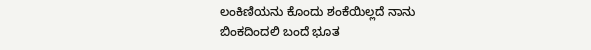ಲಂಕಿಣಿಯನು ಕೊಂದು ಶಂಕೆಯಿಲ್ಲದೆ ನಾನು
ಬಿಂಕದಿಂದಲಿ ಬಂದೆ ಭೂತ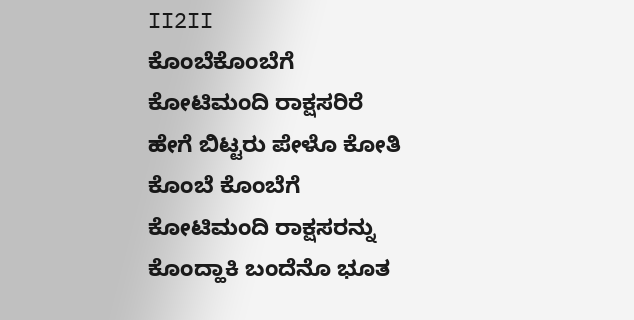II2II
ಕೊಂಬೆಕೊಂಬೆಗೆ ಕೋಟಿಮಂದಿ ರಾಕ್ಷಸರಿರೆ
ಹೇಗೆ ಬಿಟ್ಟರು ಪೇಳೊ ಕೋತಿ
ಕೊಂಬೆ ಕೊಂಬೆಗೆ ಕೋಟಿಮಂದಿ ರಾಕ್ಷಸರನ್ನು
ಕೊಂದ್ಹಾಕಿ ಬಂದೆನೊ ಭೂತ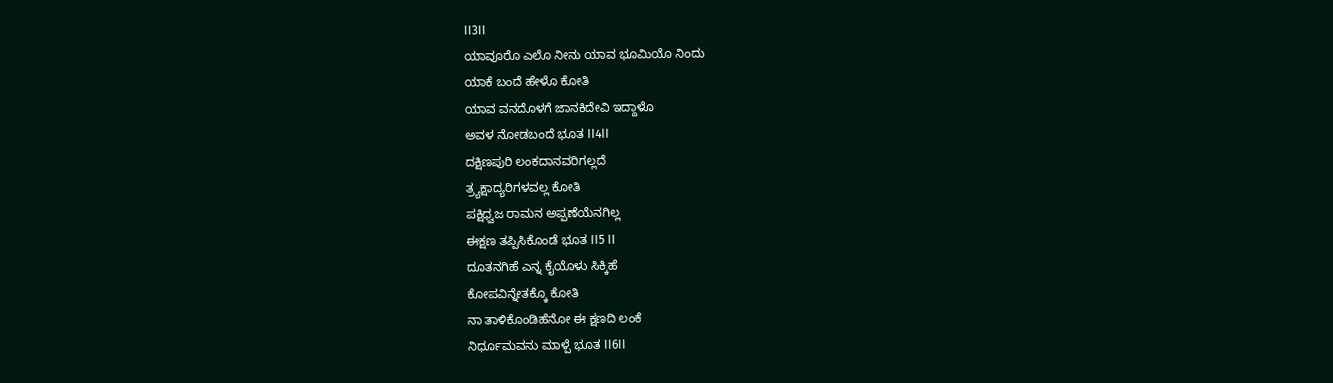II3II
ಯಾವೂರೊ ಎಲೊ ನೀನು ಯಾವ ಭೂಮಿಯೊ ನಿಂದು
ಯಾಕೆ ಬಂದೆ ಹೇಳೊ ಕೋತಿ
ಯಾವ ವನದೊಳಗೆ ಜಾನಕಿದೇವಿ ಇದ್ದಾಳೊ
ಅವಳ ನೋಡಬಂದೆ ಭೂತ II4II
ದಕ್ಷಿಣಪುರಿ ಲಂಕದಾನವರಿಗಲ್ಲದೆ
ತ್ರ್ಯಕ್ಷಾದ್ಯರಿಗಳವಲ್ಲ ಕೋತಿ
ಪಕ್ಷಿಧ್ವಜ ರಾಮನ ಅಪ್ಪಣೆಯೆನಗಿಲ್ಲ
ಈಕ್ಷಣ ತಪ್ಪಿಸಿಕೊಂಡೆ ಭೂತ II5 II
ದೂತನಗಿಹೆ ಎನ್ನ ಕೈಯೊಳು ಸಿಕ್ಕಿಹೆ
ಕೋಪವಿನ್ನೇತಕ್ಕೊ ಕೋತಿ
ನಾ ತಾಳಿಕೊಂಡಿಹೆನೋ ಈ ಕ್ಷಣದಿ ಲಂಕೆ
ನಿರ್ಧೂಮವನು ಮಾಳ್ಪೆ ಭೂತ II6II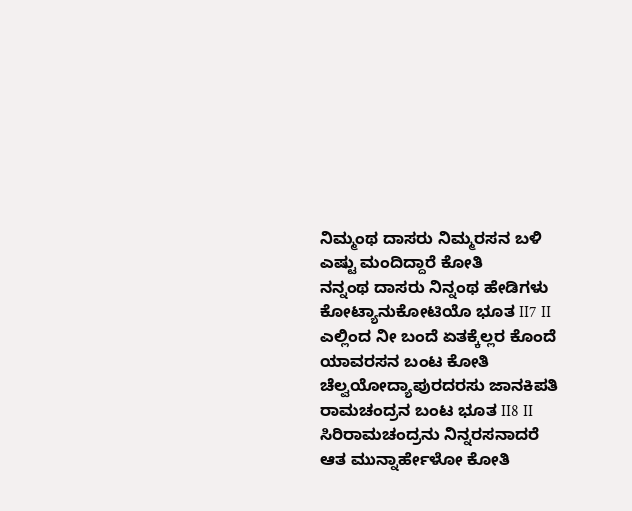ನಿಮ್ಮಂಥ ದಾಸರು ನಿಮ್ಮರಸನ ಬಳಿ
ಎಷ್ಟು ಮಂದಿದ್ದಾರೆ ಕೋತಿ
ನನ್ನಂಥ ದಾಸರು ನಿನ್ನಂಥ ಹೇಡಿಗಳು
ಕೋಟ್ಯಾನುಕೋಟಿಯೊ ಭೂತ II7 II
ಎಲ್ಲಿಂದ ನೀ ಬಂದೆ ಏತಕ್ಕೆಲ್ಲರ ಕೊಂದೆ
ಯಾವರಸನ ಬಂಟ ಕೋತಿ
ಚೆಲ್ವಯೋದ್ಯಾಪುರದರಸು ಜಾನಕಿಪತಿ
ರಾಮಚಂದ್ರನ ಬಂಟ ಭೂತ II8 II
ಸಿರಿರಾಮಚಂದ್ರನು ನಿನ್ನರಸನಾದರೆ
ಆತ ಮುನ್ನಾರ್ಹೇಳೋ ಕೋತಿ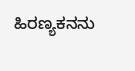ಹಿರಣ್ಯಕನನು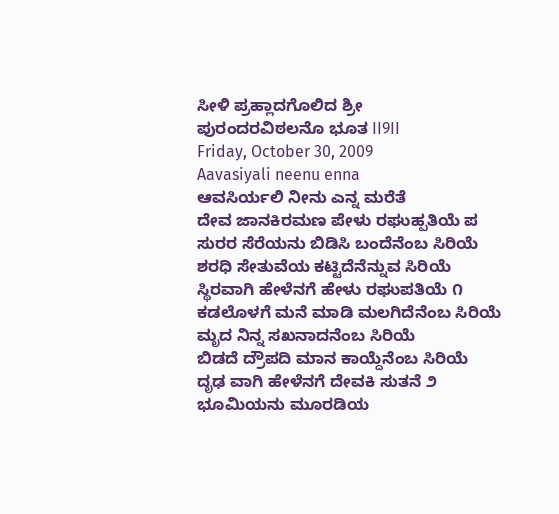ಸೀಳಿ ಪ್ರಹ್ಲಾದಗೊಲಿದ ಶ್ರೀ
ಪುರಂದರವಿಠಲನೊ ಭೂತ II9II
Friday, October 30, 2009
Aavasiyali neenu enna
ಆವಸಿರ್ಯಲಿ ನೀನು ಎನ್ನ ಮರೆತೆ
ದೇವ ಜಾನಕಿರಮಣ ಪೇಳು ರಘುಹ್ಪತಿಯೆ ಪ
ಸುರರ ಸೆರೆಯನು ಬಿಡಿಸಿ ಬಂದೆನೆಂಬ ಸಿರಿಯೆ
ಶರಧಿ ಸೇತುವೆಯ ಕಟ್ಟಿದೆನೆನ್ನುವ ಸಿರಿಯೆ
ಸ್ಥಿರವಾಗಿ ಹೇಳೆನಗೆ ಹೇಳು ರಘುಪತಿಯೆ ೧
ಕಡಲೊಳಗೆ ಮನೆ ಮಾಡಿ ಮಲಗಿದೆನೆಂಬ ಸಿರಿಯೆ
ಮೃದ ನಿನ್ನ ಸಖನಾದನೆಂಬ ಸಿರಿಯೆ
ಬಿಡದೆ ದ್ರೌಪದಿ ಮಾನ ಕಾಯ್ದೆನೆಂಬ ಸಿರಿಯೆ
ದೃಢ ವಾಗಿ ಹೇಳೆನಗೆ ದೇವಕಿ ಸುತನೆ ೨
ಭೂಮಿಯನು ಮೂರಡಿಯ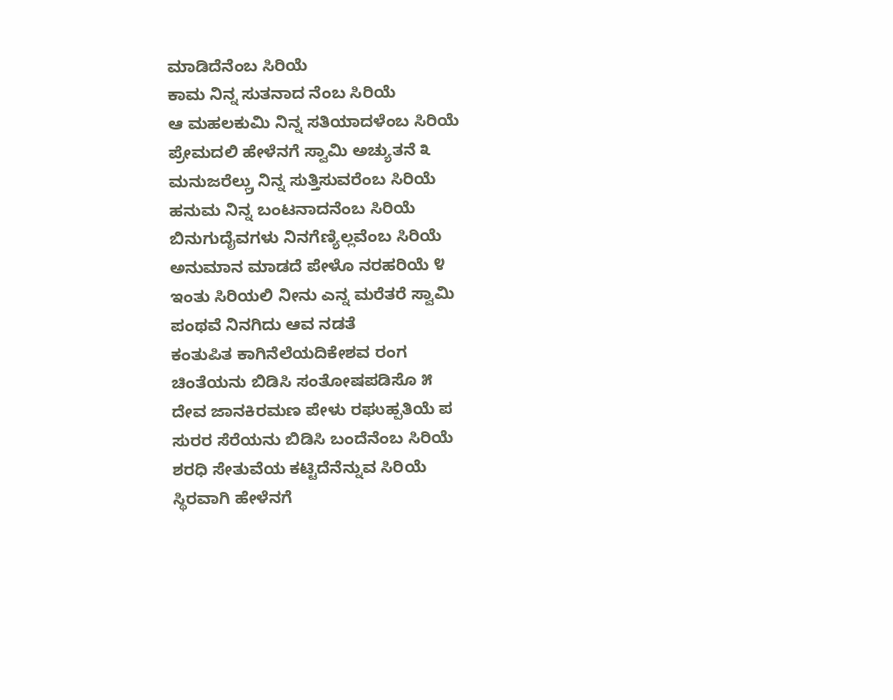ಮಾಡಿದೆನೆಂಬ ಸಿರಿಯೆ
ಕಾಮ ನಿನ್ನ ಸುತನಾದ ನೆಂಬ ಸಿರಿಯೆ
ಆ ಮಹಲಕುಮಿ ನಿನ್ನ ಸತಿಯಾದಳೆಂಬ ಸಿರಿಯೆ
ಪ್ರೇಮದಲಿ ಹೇಳೆನಗೆ ಸ್ವಾಮಿ ಅಚ್ಯುತನೆ ೩
ಮನುಜರೆಲ್ಲ್ರು ನಿನ್ನ ಸುತ್ತಿಸುವರೆಂಬ ಸಿರಿಯೆ
ಹನುಮ ನಿನ್ನ ಬಂಟನಾದನೆಂಬ ಸಿರಿಯೆ
ಬಿನುಗುದೈವಗಳು ನಿನಗೆಣ್ಯಿಲ್ಲವೆಂಬ ಸಿರಿಯೆ
ಅನುಮಾನ ಮಾಡದೆ ಪೇಳೊ ನರಹರಿಯೆ ೪
ಇಂತು ಸಿರಿಯಲಿ ನೀನು ಎನ್ನ ಮರೆತರೆ ಸ್ವಾಮಿ
ಪಂಥವೆ ನಿನಗಿದು ಆವ ನಡತೆ
ಕಂತುಪಿತ ಕಾಗಿನೆಲೆಯದಿಕೇಶವ ರಂಗ
ಚಿಂತೆಯನು ಬಿಡಿಸಿ ಸಂತೋಷಪಡಿಸೊ ೫
ದೇವ ಜಾನಕಿರಮಣ ಪೇಳು ರಘುಹ್ಪತಿಯೆ ಪ
ಸುರರ ಸೆರೆಯನು ಬಿಡಿಸಿ ಬಂದೆನೆಂಬ ಸಿರಿಯೆ
ಶರಧಿ ಸೇತುವೆಯ ಕಟ್ಟಿದೆನೆನ್ನುವ ಸಿರಿಯೆ
ಸ್ಥಿರವಾಗಿ ಹೇಳೆನಗೆ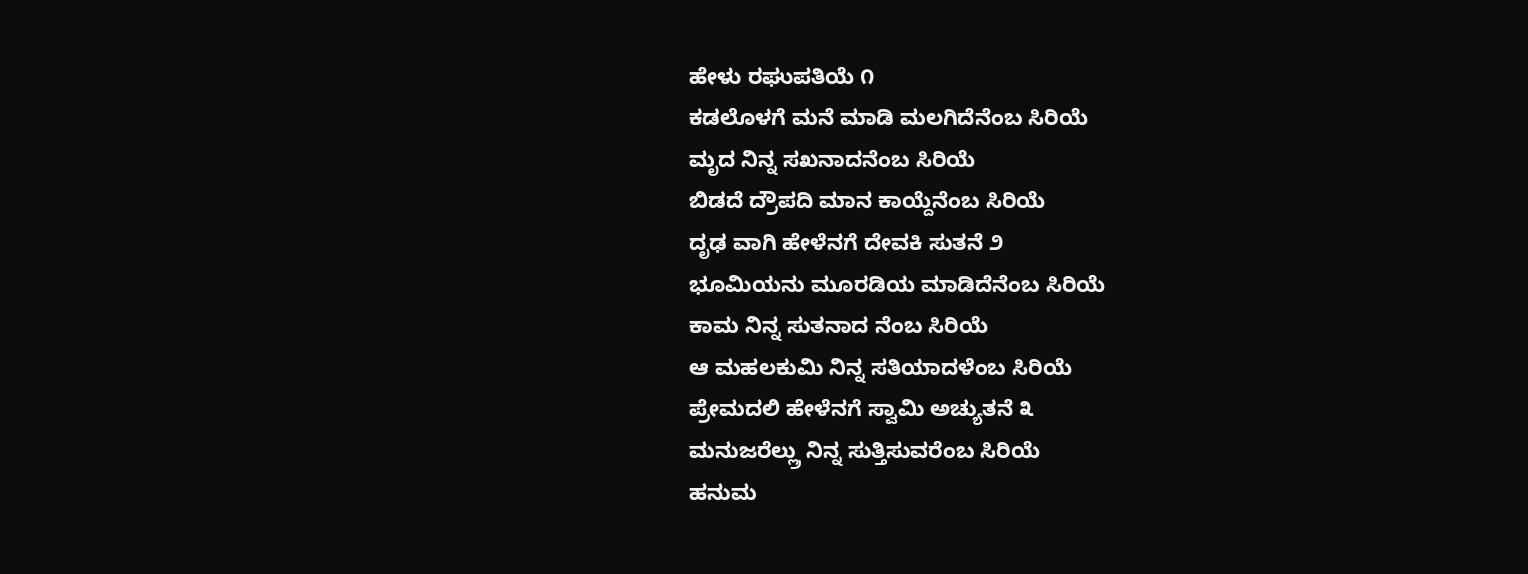ಹೇಳು ರಘುಪತಿಯೆ ೧
ಕಡಲೊಳಗೆ ಮನೆ ಮಾಡಿ ಮಲಗಿದೆನೆಂಬ ಸಿರಿಯೆ
ಮೃದ ನಿನ್ನ ಸಖನಾದನೆಂಬ ಸಿರಿಯೆ
ಬಿಡದೆ ದ್ರೌಪದಿ ಮಾನ ಕಾಯ್ದೆನೆಂಬ ಸಿರಿಯೆ
ದೃಢ ವಾಗಿ ಹೇಳೆನಗೆ ದೇವಕಿ ಸುತನೆ ೨
ಭೂಮಿಯನು ಮೂರಡಿಯ ಮಾಡಿದೆನೆಂಬ ಸಿರಿಯೆ
ಕಾಮ ನಿನ್ನ ಸುತನಾದ ನೆಂಬ ಸಿರಿಯೆ
ಆ ಮಹಲಕುಮಿ ನಿನ್ನ ಸತಿಯಾದಳೆಂಬ ಸಿರಿಯೆ
ಪ್ರೇಮದಲಿ ಹೇಳೆನಗೆ ಸ್ವಾಮಿ ಅಚ್ಯುತನೆ ೩
ಮನುಜರೆಲ್ಲ್ರು ನಿನ್ನ ಸುತ್ತಿಸುವರೆಂಬ ಸಿರಿಯೆ
ಹನುಮ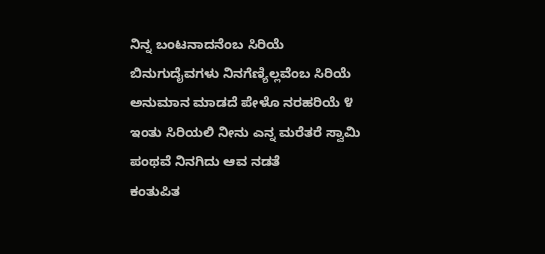ನಿನ್ನ ಬಂಟನಾದನೆಂಬ ಸಿರಿಯೆ
ಬಿನುಗುದೈವಗಳು ನಿನಗೆಣ್ಯಿಲ್ಲವೆಂಬ ಸಿರಿಯೆ
ಅನುಮಾನ ಮಾಡದೆ ಪೇಳೊ ನರಹರಿಯೆ ೪
ಇಂತು ಸಿರಿಯಲಿ ನೀನು ಎನ್ನ ಮರೆತರೆ ಸ್ವಾಮಿ
ಪಂಥವೆ ನಿನಗಿದು ಆವ ನಡತೆ
ಕಂತುಪಿತ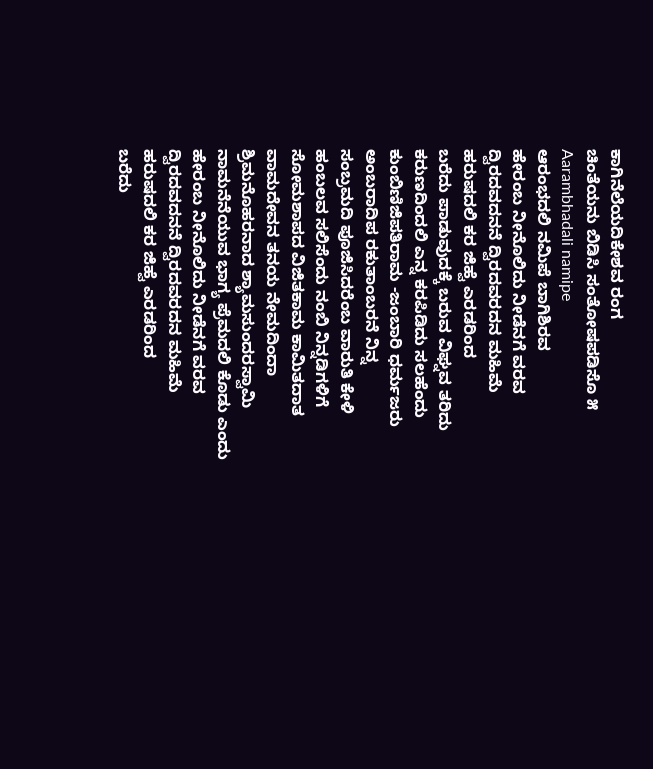ಕಾಗಿನೆಲೆಯದಿಕೇಶವ ರಂಗ
ಚಿಂತೆಯನು ಬಿಡಿಸಿ ಸಂತೋಷಪಡಿಸೊ ೫
Aarambhadali namipe
ಆರಂಭದಲಿ ನಮಿಪೆ ಬಾಗಿಶಿರವ
ಹೇರಂಬ ನೀನೊಲಿದು ನೀಡೆನಗೆ ವರವ
ದ್ವಿರದವದನನೆ ದ್ವಿರದವರದನ ಮಹಿಮೆ
ಹರುಷದಲಿ ಕರ ಜಿಹ್ವೆ ಎರಡರಿಂದ
ಬರೆದು ಪಾಡುವುದಕ್ಕೆ ಬರುವ ವಿಘ್ನವ ತರಿದು
ಕರುಣದಿಂದಲಿ ಎನ್ನ ಕರಪಿಡಿದು ಸಲಹೆಂದು
ಕುಂಬಿಣಿಜಿಪತಿರಾಮ -ಜಂಬಾರಿ ಧರ್ಮಜರು
ಅಂಬರಾದಿಪ ರಕುತಾಂಬರನೆ ನಿನ್ನ
ಸಂಬ್ರಮದಿ ಪೂಜಿಸಿದರೆಂಬ ವಾರುತಿ ಕೇಳಿ
ಹಂಬಲವ ಸಲಿಸೆಂದು ನಂಬಿ ನಿನ್ನಡಿಗಳಿಗೆ
ಸೋಮಶಾಪದ ವಿಜಿತಕಾಮ ಕಾಮಿತದಾತ
ವಾಮದೇವನ ತನಯ ನೇಮದಿಂದಾ
ಶ್ರಿಮನೊಹರನಾದ ಶ್ಯಾಮಸುಂದರಸ್ವಾಮಿ
ನಾಮನೆನೆಯುವ ಭಾಗ್ಯ ಪ್ರೆಮದಲಿ ಕೊಡು ಎಂದು
ಹೇರಂಬ ನೀನೊಲಿದು ನೀಡೆನಗೆ ವರವ
ದ್ವಿರದವದನನೆ ದ್ವಿರದವರದನ ಮಹಿಮೆ
ಹರುಷದಲಿ ಕರ ಜಿಹ್ವೆ ಎರಡರಿಂದ
ಬರೆದು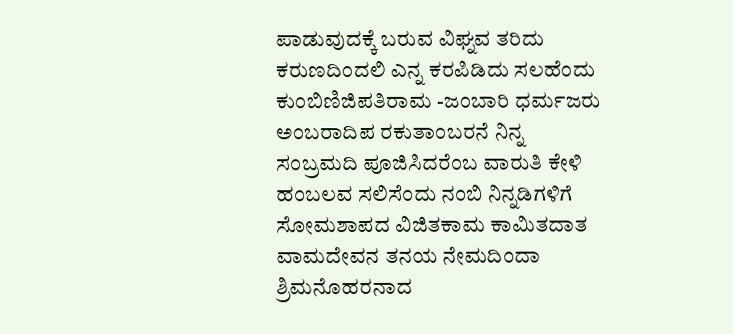ಪಾಡುವುದಕ್ಕೆ ಬರುವ ವಿಘ್ನವ ತರಿದು
ಕರುಣದಿಂದಲಿ ಎನ್ನ ಕರಪಿಡಿದು ಸಲಹೆಂದು
ಕುಂಬಿಣಿಜಿಪತಿರಾಮ -ಜಂಬಾರಿ ಧರ್ಮಜರು
ಅಂಬರಾದಿಪ ರಕುತಾಂಬರನೆ ನಿನ್ನ
ಸಂಬ್ರಮದಿ ಪೂಜಿಸಿದರೆಂಬ ವಾರುತಿ ಕೇಳಿ
ಹಂಬಲವ ಸಲಿಸೆಂದು ನಂಬಿ ನಿನ್ನಡಿಗಳಿಗೆ
ಸೋಮಶಾಪದ ವಿಜಿತಕಾಮ ಕಾಮಿತದಾತ
ವಾಮದೇವನ ತನಯ ನೇಮದಿಂದಾ
ಶ್ರಿಮನೊಹರನಾದ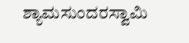ಶ್ಯಾಮಸುಂದರಸ್ವಾಮಿ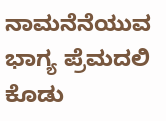ನಾಮನೆನೆಯುವ ಭಾಗ್ಯ ಪ್ರೆಮದಲಿ ಕೊಡು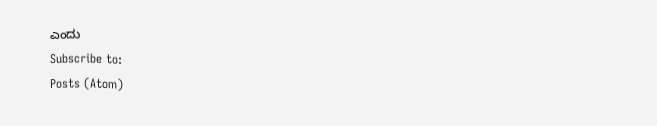ಎಂದು
Subscribe to:
Posts (Atom)